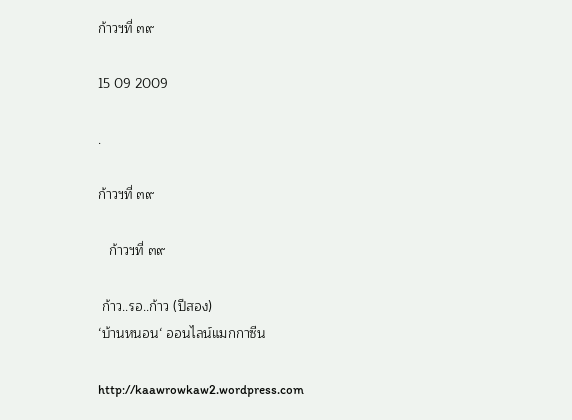ก้าวฯที่ ๓๙

15 09 2009

.

ก้าวฯที่ ๓๙

   ก้าวฯที่ ๓๙

 ก้าว..รอ..ก้าว (ปีสอง)
‘บ้านหนอน‘ ออนไลน์แมกกาซีน

http://kaawrowkaw2.wordpress.com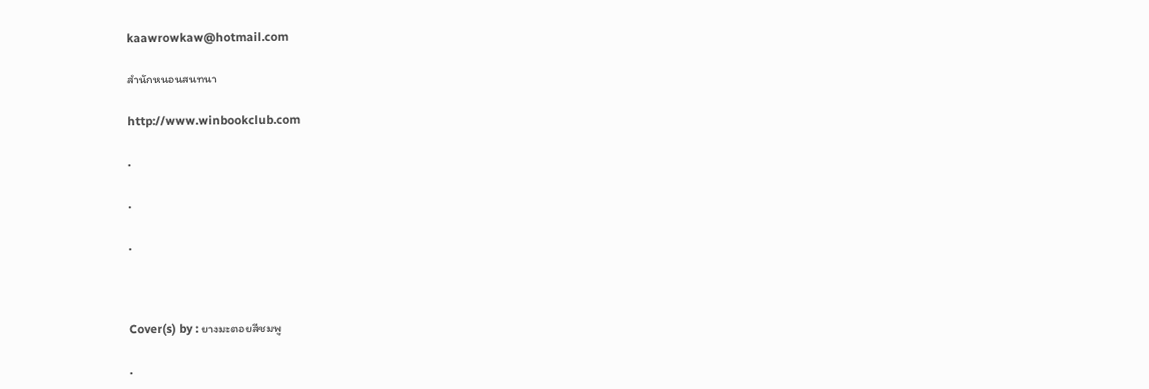kaawrowkaw@hotmail.com

สำนักหนอนสนทนา

http://www.winbookclub.com

.

.

.



Cover(s) by : ยางมะตอยสีชมพู

.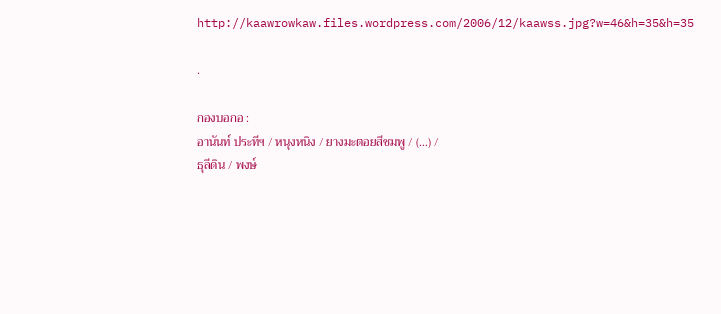http://kaawrowkaw.files.wordpress.com/2006/12/kaawss.jpg?w=46&h=35&h=35

.

กองบอกอ :
อานันท์ ประทีฯ / หนุงหนิง / ยางมะตอยสีชมพู / (…) /
ธุลีดิน / พงษ์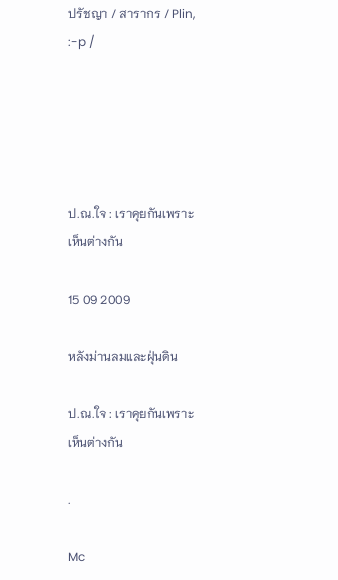ปรัชญา / สารากร / Plin, :-p /





ป.ณ.ใจ : เราคุยกันเพราะเห็นต่างกัน

15 09 2009

หลังม่านลมและฝุ่นดิน

ป.ณ.ใจ : เราคุยกันเพราะเห็นต่างกัน

.

Mc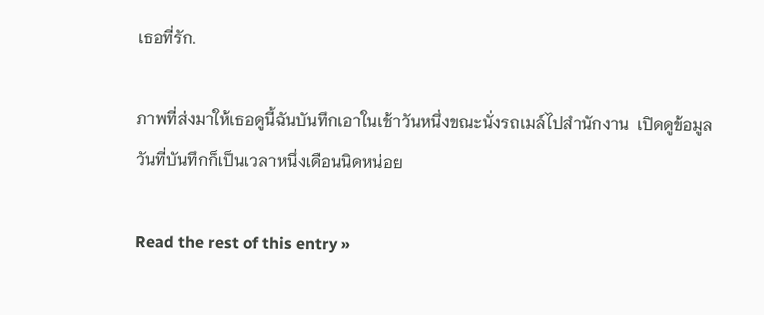เธอที่รัก.

ภาพที่ส่งมาให้เธอดูนี้ฉันบันทึกเอาในเช้าวันหนึ่งขณะนั่งรถเมล์ไปสำนักงาน  เปิดดูข้อมูลวันที่บันทึกก็เป็นเวลาหนึ่งเดือนนิดหน่อย

Read the rest of this entry »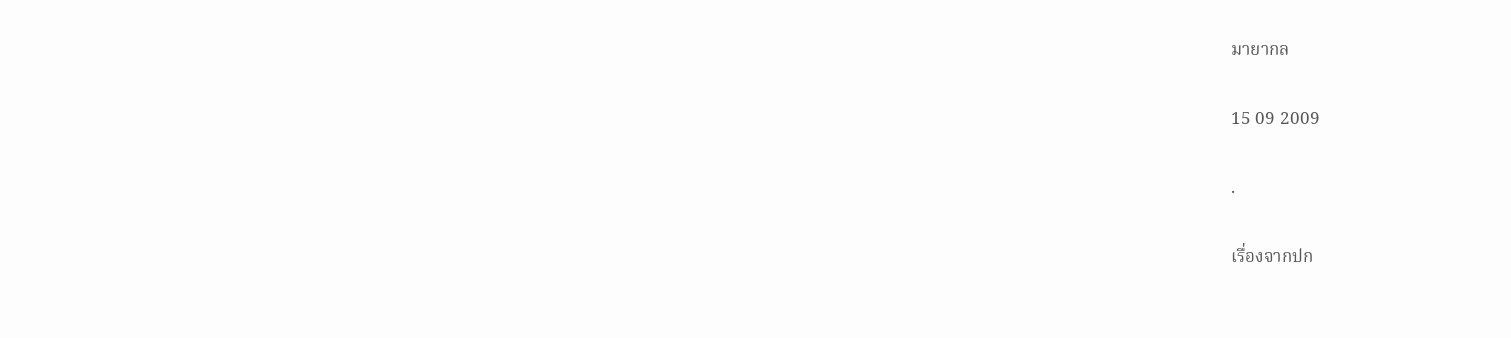มายากล

15 09 2009

.

เรื่องจากปก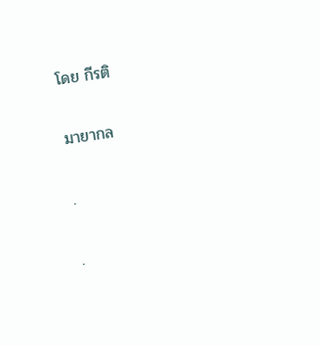โดย กีรติ

มายากล

.

.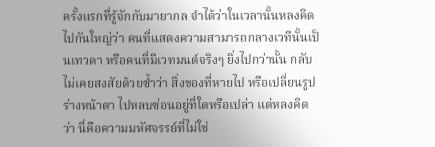ครั้งแรกที่รู้จักกับมายากล จำได้ว่าในเวลานั้นหลงคิดไปกันใหญ่ว่า คนที่แสดงความสามารถกลางเวทีนั้นเป็นเทวดา หรือคนที่มีเวทมนต์จริงๆ ยิ่งไปกว่านั้น กลับไม่เคยสงสัยด้วยซ้ำว่า สิ่งของที่หายไป หรือเปลี่ยนรูปร่างหน้าตา ไปหลบซ่อนอยู่ที่ใดหรือเปล่า แต่หลงคิดว่า นี่คือความมหัศจรรย์ที่ไม่ใช่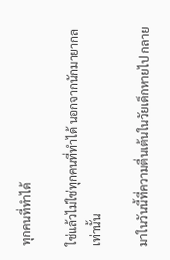ทุกคนที่ทำได้

ใช่แล้วไม่ใช่ทุกคนที่ทำได้ นอกจากนักมายากลเท่านั้น

มาในวันนี้ที่ความตื่นเต้นในวัยเด็กหายไป กลาย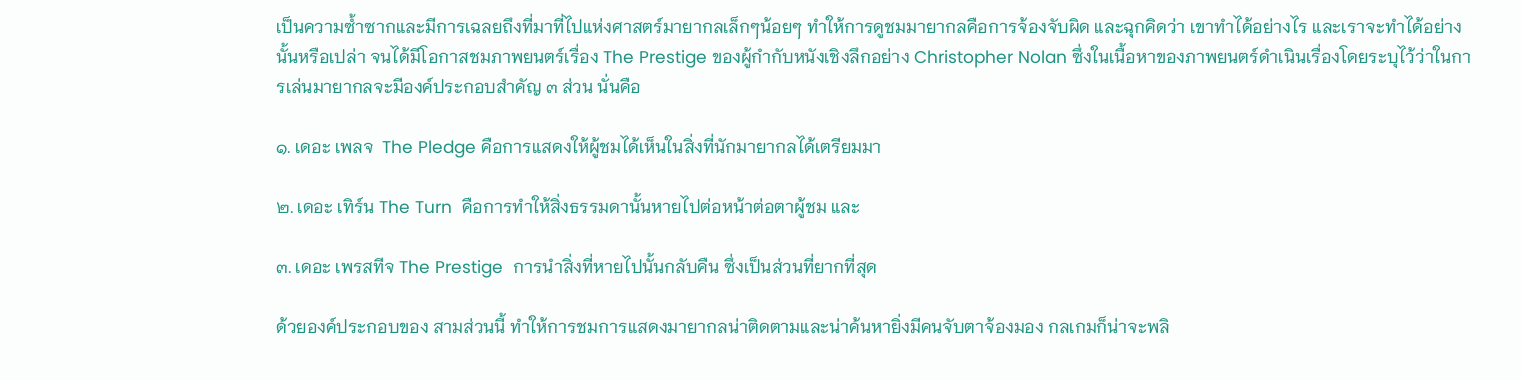เป็นความซ้ำซากและมีการเฉลยถึงที่มาที่ไปแห่งศาสตร์มายากลเล็กๆน้อยๆ ทำให้การดูชมมายากลคือการจ้องจับผิด และฉุกคิดว่า เขาทำได้อย่างไร และเราจะทำได้อย่างนั้นหรือเปล่า จนได้มีโอกาสชมภาพยนตร์เรื่อง The Prestige ของผู้กำกับหนังเชิงลึกอย่าง Christopher Nolan ซึ่งในเนื้อหาของภาพยนตร์ดำเนินเรื่องโดยระบุไว้ว่าในการเล่นมายากลจะมีองค์ประกอบสำคัญ ๓ ส่วน นั่นคือ

๑. เดอะ เพลจ  The Pledge คือการแสดงให้ผู้ชมได้เห็นในสิ่งที่นักมายากลได้เตรียมมา

๒. เดอะ เทิร์น The Turn  คือการทำให้สิ่งธรรมดานั้นหายไปต่อหน้าต่อตาผู้ชม และ

๓. เดอะ เพรสทีจ The Prestige  การนำสิ่งที่หายไปนั้นกลับคืน ซึ่งเป็นส่วนที่ยากที่สุด

ด้วยองค์ประกอบของ สามส่วนนี้ ทำให้การชมการแสดงมายากลน่าติดตามและน่าค้นหายิ่งมีคนจับตาจ้องมอง กลเกมก็น่าจะพลิ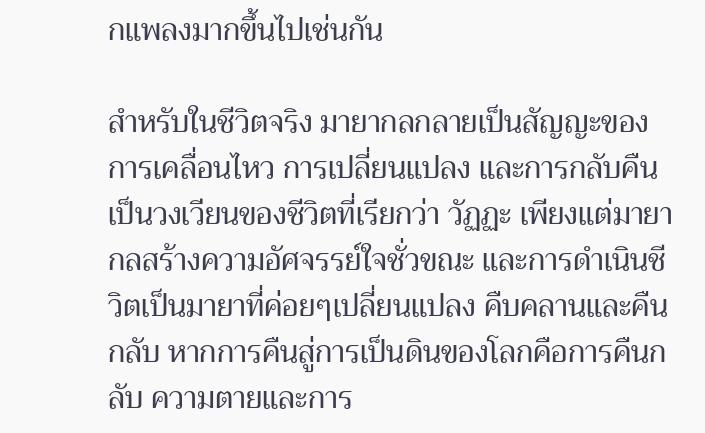กแพลงมากขึ้นไปเช่นกัน

สำหรับในชีวิตจริง มายากลกลายเป็นสัญญะของการเคลื่อนไหว การเปลี่ยนแปลง และการกลับคืน เป็นวงเวียนของชีวิตที่เรียกว่า วัฏฏะ เพียงแต่มายากลสร้างความอัศจรรย์ใจชั่วขณะ และการดำเนินชีวิตเป็นมายาที่ค่อยๆเปลี่ยนแปลง คืบคลานและคืนกลับ หากการคืนสู่การเป็นดินของโลกคือการคืนกลับ ความตายและการ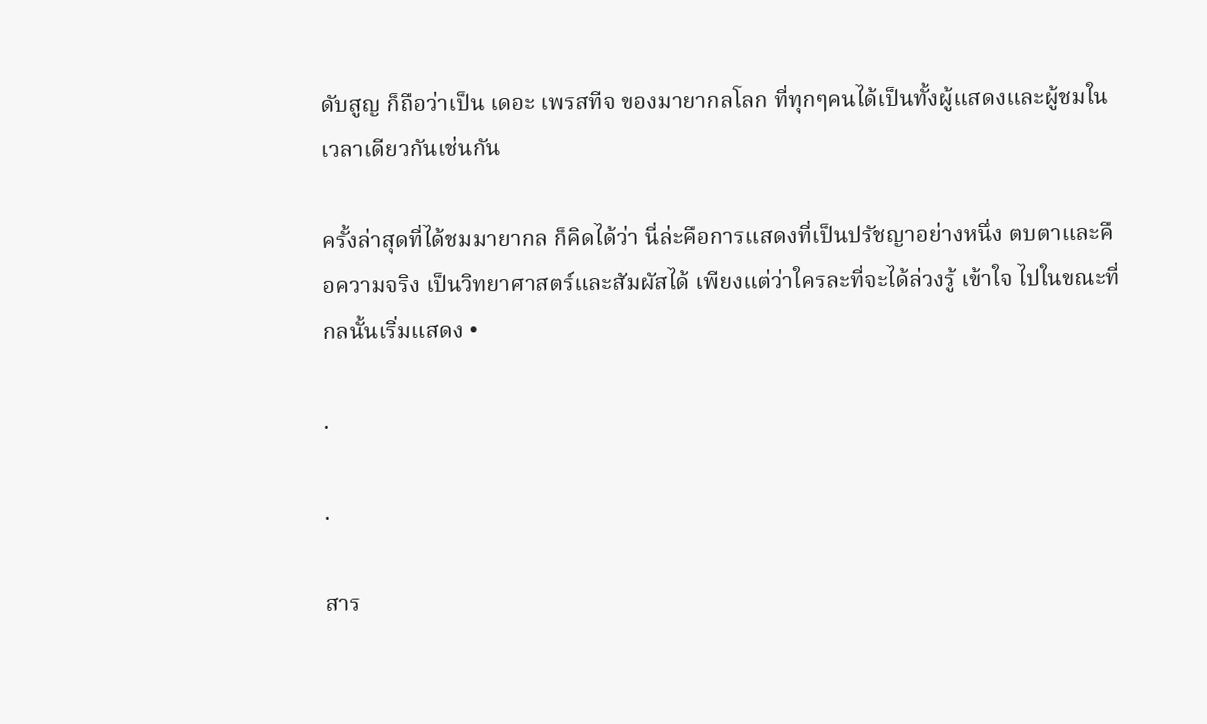ดับสูญ ก็ถือว่าเป็น เดอะ เพรสทีจ ของมายากลโลก ที่ทุกๆคนได้เป็นทั้งผู้แสดงและผู้ชมในเวลาเดียวกันเช่นกัน

ครั้งล่าสุดที่ได้ชมมายากล ก็คิดได้ว่า นี่ล่ะคือการแสดงที่เป็นปรัชญาอย่างหนึ่ง ตบตาและคือความจริง เป็นวิทยาศาสตร์และสัมผัสได้ เพียงแต่ว่าใครละที่จะได้ล่วงรู้ เข้าใจ ไปในขณะที่กลนั้นเริ่มแสดง •

.

.

สาร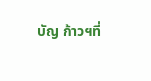บัญ ก้าวฯที่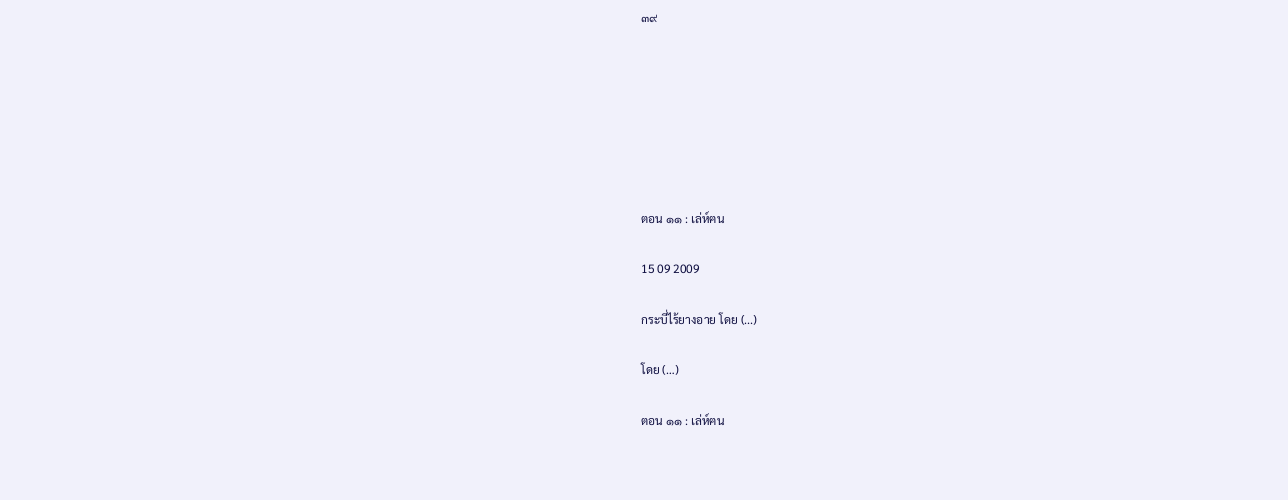๓๙







ตอน ๑๑ : เล่ห์ฅน

15 09 2009

กระบี่ไร้ยางอาย โดย (...)

โดย (…)

ตอน ๑๑ : เล่ห์ฅน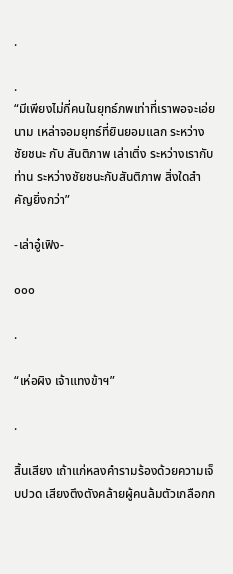.

.
“มีเพียงไม่กี่คนในยุทธ์ภพเท่าที่เราพอจะเอ่ยนาม เหล่าจอมยุทธ์ที่ยินยอมแลก ระหว่าง ชัยชนะ กับ สันติภาพ เล่าเติ่ง ระหว่างเรากับท่าน ระหว่างชัยชนะกับสันติภาพ สิ่งใดสำคัญยิ่งกว่า”

-เล่าอู๋เฟิง-

๐๐๐

.

“เห่อผิง เจ้าแทงข้าฯ”

.

สิ้นเสียง เถ้าแก่หลงคำรามร้องด้วยความเจ็บปวด เสียงตึงตังคล้ายผู้คนล้มตัวเกลือกก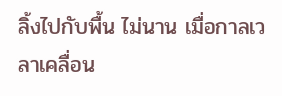ลิ้งไปกับพื้น ไม่นาน เมื่อกาลเวลาเคลื่อน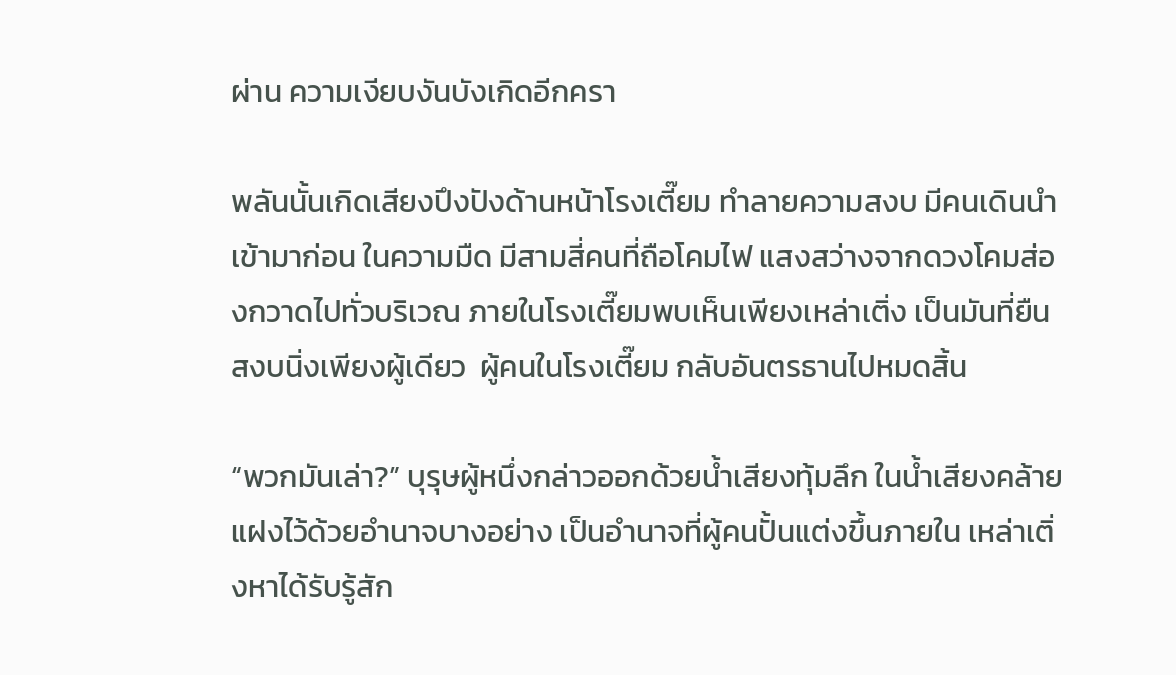ผ่าน ความเงียบงันบังเกิดอีกครา

พลันนั้นเกิดเสียงปึงปังด้านหน้าโรงเตี๊ยม ทำลายความสงบ มีคนเดินนำเข้ามาก่อน ในความมืด มีสามสี่คนที่ถือโคมไฟ แสงสว่างจากดวงโคมส่องกวาดไปทั่วบริเวณ ภายในโรงเตี๊ยมพบเห็นเพียงเหล่าเติ่ง เป็นมันที่ยืนสงบนิ่งเพียงผู้เดียว  ผู้คนในโรงเตี๊ยม กลับอันตรธานไปหมดสิ้น

“พวกมันเล่า?” บุรุษผู้หนึ่งกล่าวออกด้วยน้ำเสียงทุ้มลึก ในน้ำเสียงคล้ายแฝงไว้ด้วยอำนาจบางอย่าง เป็นอำนาจที่ผู้คนปั้นแต่งขึ้นภายใน เหล่าเติ่งหาได้รับรู้สัก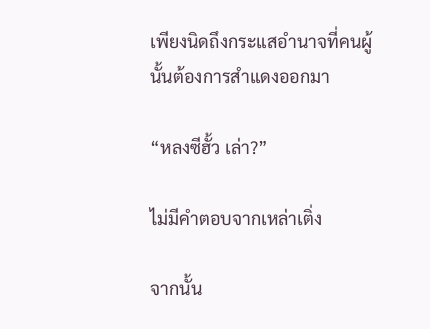เพียงนิดถึงกระแสอำนาจที่คนผู้นั้นต้องการสำแดงออกมา

“หลงซีฮั้ว เล่า?”

ไม่มีคำตอบจากเหล่าเติ่ง

จากนั้น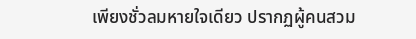เพียงชั่วลมหายใจเดียว ปรากฏผู้คนสวม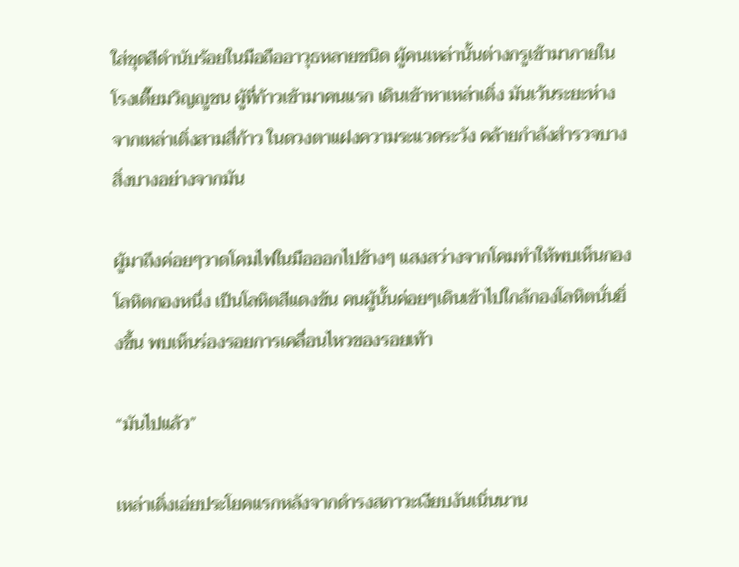ใส่ชุดสีดำนับร้อยในมือถืออาวุธหลายชนิด ผู้คนเหล่านั้นต่างกรูเข้ามาภายในโรงเตี๊ยมวิญญูชน ผู้ที่ก้าวเข้ามาคนแรก เดินเข้าหาเหล่าเติ่ง มันเว้นระยะห่างจากเหล่าเติ่งสามสี่ก้าว ในดวงตาแฝงความระแวดระวัง คล้ายกำลังสำรวจบางสิ่งบางอย่างจากมัน

ผู้มาถึงค่อยๆวาดโคมไฟในมือออกไปข้างๆ แสงสว่างจากโคมทำให้พบเห็นกองโลหิตกองหนึ่ง เป็นโลหิตสีแดงข้น คนผู้นั้นค่อยๆเดินเข้าไปใกล้กองโลหิตนั่นยิ่งขึ้น พบเห็นร่องรอยการเคลื่อนไหวของรอยเท้า

“มันไปแล้ว”

เหล่าเติ่งเอ่ยประโยคแรกหลังจากดำรงสภาวะเงียบงันเนิ่นนาน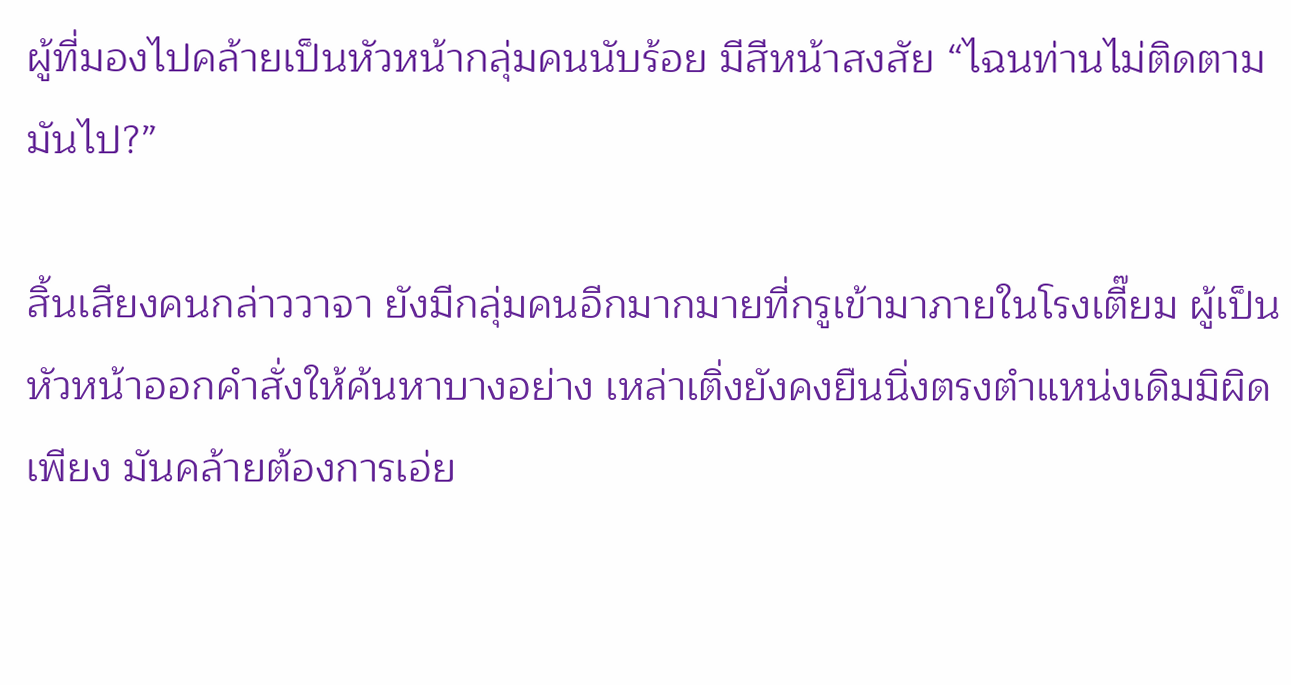ผู้ที่มองไปคล้ายเป็นหัวหน้ากลุ่มคนนับร้อย มีสีหน้าสงสัย “ไฉนท่านไม่ติดตามมันไป?”

สิ้นเสียงคนกล่าววาจา ยังมีกลุ่มคนอีกมากมายที่กรูเข้ามาภายในโรงเตี๊ยม ผู้เป็นหัวหน้าออกคำสั่งให้ค้นหาบางอย่าง เหล่าเติ่งยังคงยืนนิ่งตรงตำแหน่งเดิมมิผิดเพียง มันคล้ายต้องการเอ่ย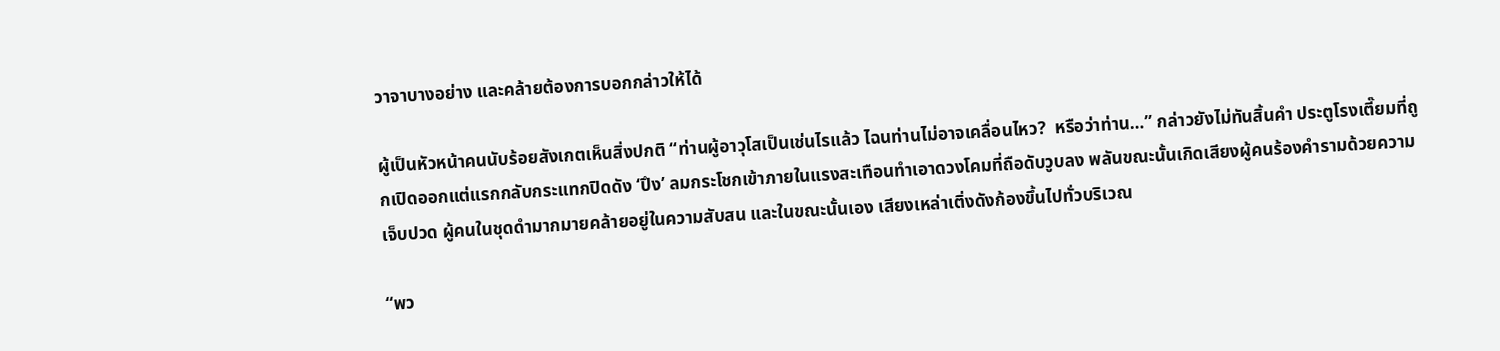วาจาบางอย่าง และคล้ายต้องการบอกกล่าวให้ได้

ผู้เป็นหัวหน้าคนนับร้อยสังเกตเห็นสิ่งปกติ “ท่านผู้อาวุโสเป็นเช่นไรแล้ว ไฉนท่านไม่อาจเคลื่อนไหว?  หรือว่าท่าน…” กล่าวยังไม่ทันสิ้นคำ ประตูโรงเตี๊ยมที่ถูกเปิดออกแต่แรกกลับกระแทกปิดดัง ‘ปึง’ ลมกระโชกเข้าภายในแรงสะเทือนทำเอาดวงโคมที่ถือดับวูบลง พลันขณะนั้นเกิดเสียงผู้คนร้องคำรามด้วยความเจ็บปวด ผู้คนในชุดดำมากมายคล้ายอยู่ในความสับสน และในขณะนั้นเอง เสียงเหล่าเติ่งดังก้องขึ้นไปทั่วบริเวณ

“พว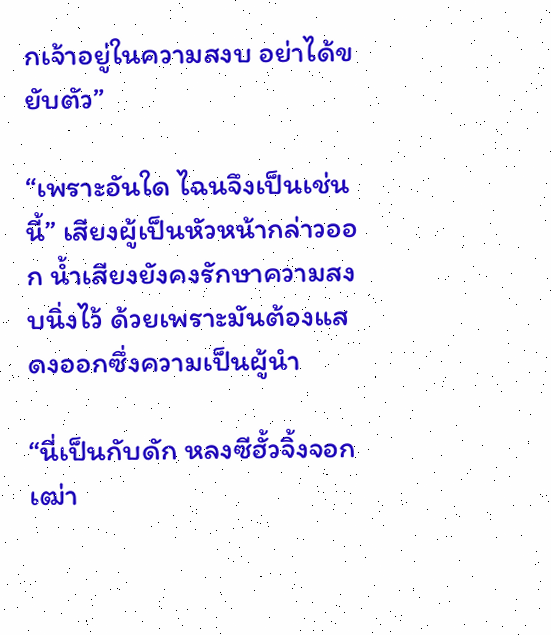กเจ้าอยู่ในความสงบ อย่าได้ขยับตัว”

“เพราะอันใด ไฉนจึงเป็นเช่นนี้” เสียงผู้เป็นหัวหน้ากล่าวออก น้ำเสียงยังคงรักษาความสงบนิ่งไว้ ด้วยเพราะมันต้องแสดงออกซึ่งความเป็นผู้นำ

“นี่เป็นกับดัก หลงซีฮั้วจิ้งจอกเฒ่า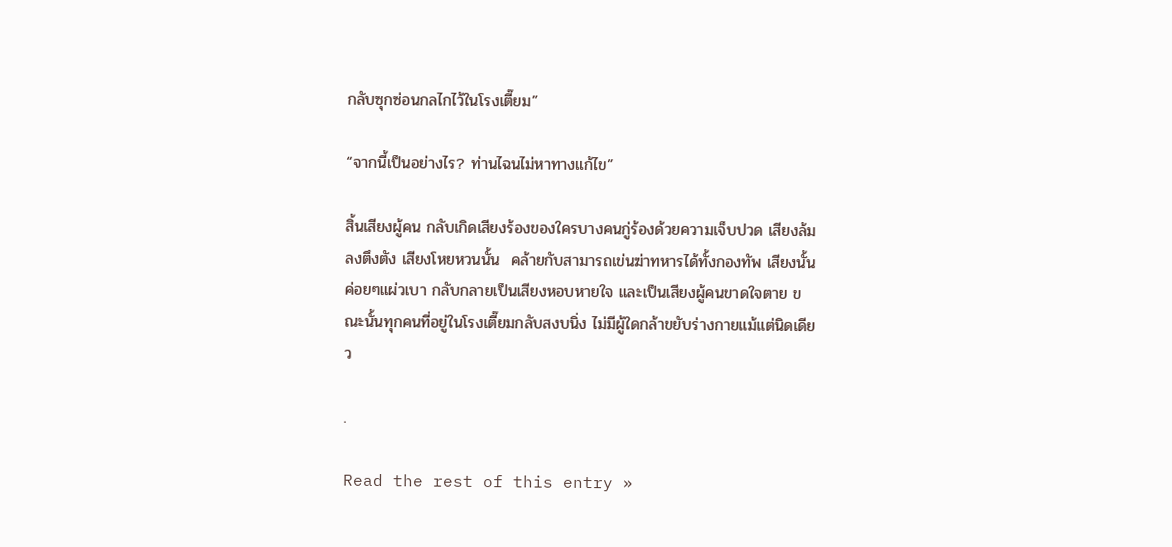กลับซุกซ่อนกลไกไว้ในโรงเตี๊ยม”

“จากนี้เป็นอย่างไร? ท่านไฉนไม่หาทางแก้ไข”

สิ้นเสียงผู้คน กลับเกิดเสียงร้องของใครบางคนกู่ร้องด้วยความเจ็บปวด เสียงล้มลงตึงตัง เสียงโหยหวนนั้น  คล้ายกับสามารถเข่นฆ่าทหารได้ทั้งกองทัพ เสียงนั้นค่อยๆแผ่วเบา กลับกลายเป็นเสียงหอบหายใจ และเป็นเสียงผู้คนขาดใจตาย ขณะนั้นทุกคนที่อยู่ในโรงเตี๊ยมกลับสงบนิ่ง ไม่มีผู้ใดกล้าขยับร่างกายแม้แต่นิดเดียว

.

Read the rest of this entry »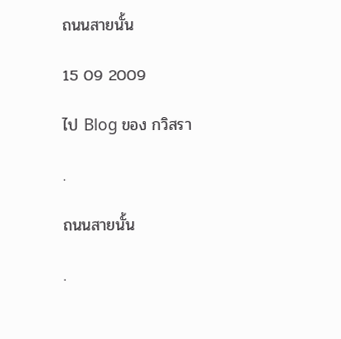ถนนสายนั้น

15 09 2009

ไป Blog ของ กวิสรา

.

ถนนสายนั้น

.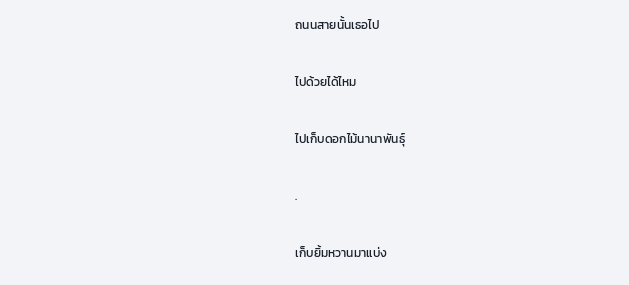ถนนสายนั้นเธอไป

ไปด้วยได้ไหม

ไปเก็บดอกไม้นานาพันธุ์

.

เก็บยิ้มหวานมาแบ่ง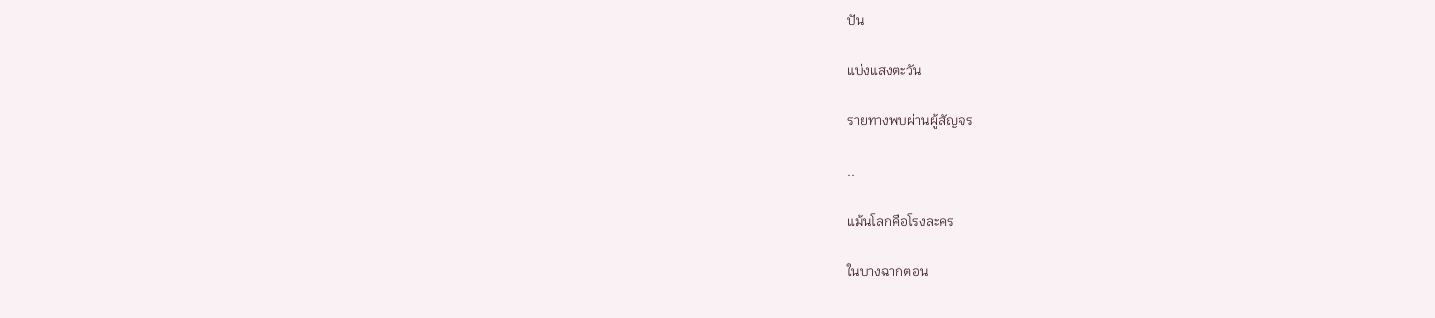ปัน

แบ่งแสงตะวัน

รายทางพบผ่านผู้สัญจร

..

แม้นโลกคือโรงละคร

ในบางฉากตอน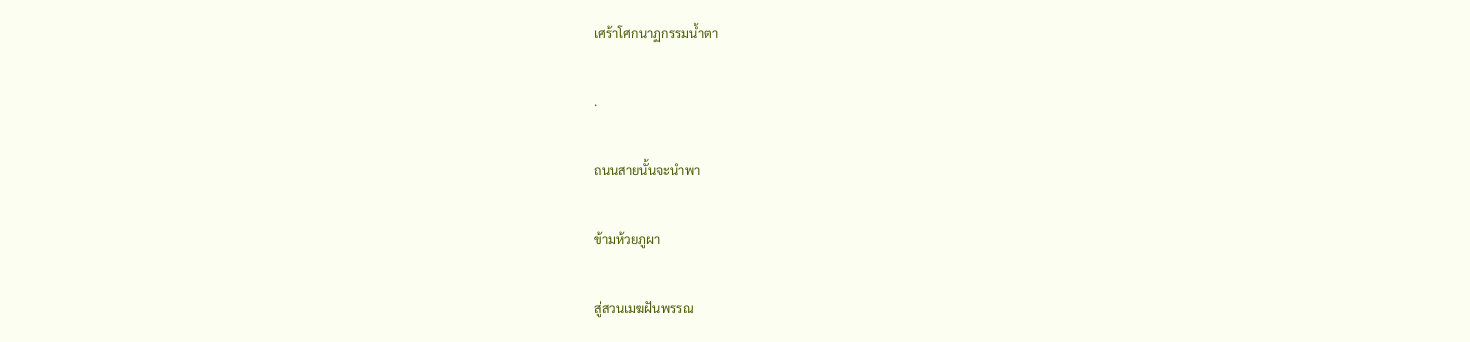เศร้าโศกนาฏกรรมน้ำตา

.

ถนนสายนั้นจะนำพา

ข้ามห้วยภูผา

สู่สวนเมฆฝันพรรณ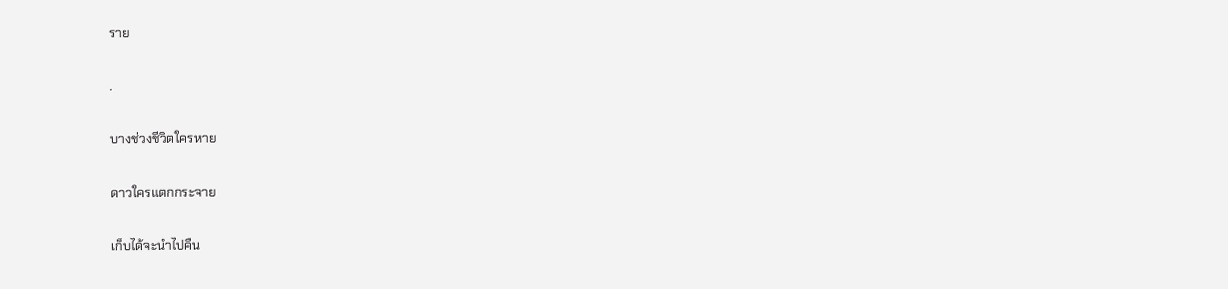ราย

.

บางช่วงชีวิตใครหาย

ดาวใครแตกกระจาย

เก็บได้จะนำไปคืน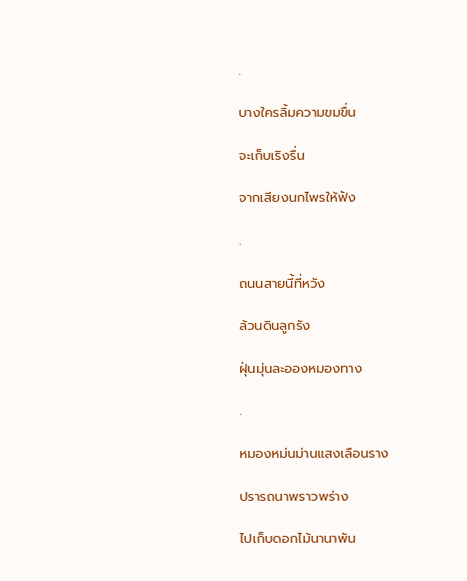.

บางใครลิ้มความขมขื่น

จะเก็บเริงรื่น

จากเสียงนกไพรให้ฟัง

.

ถนนสายนี้ที่หวัง

ล้วนดินลูกรัง

ฝุ่นมุ่นละอองหมองทาง

.

หมองหม่นม่านแสงเลือนราง

ปรารถนาพราวพร่าง

ไปเก็บดอกไม้นานาพัน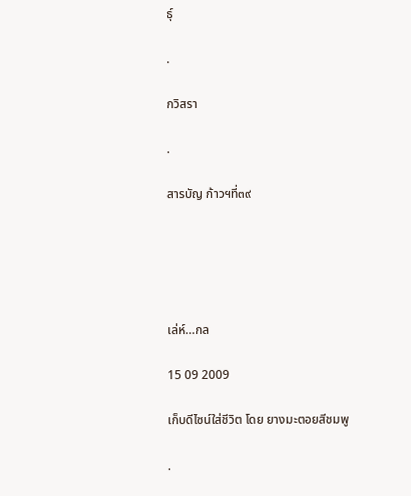ธุ์

.

กวิสรา

.

สารบัญ ก้าวฯที่๓๙





เล่ห์…กล

15 09 2009

เก็บดีไซน์ใส่ชีวิต โดย ยางมะตอยสีชมพู

.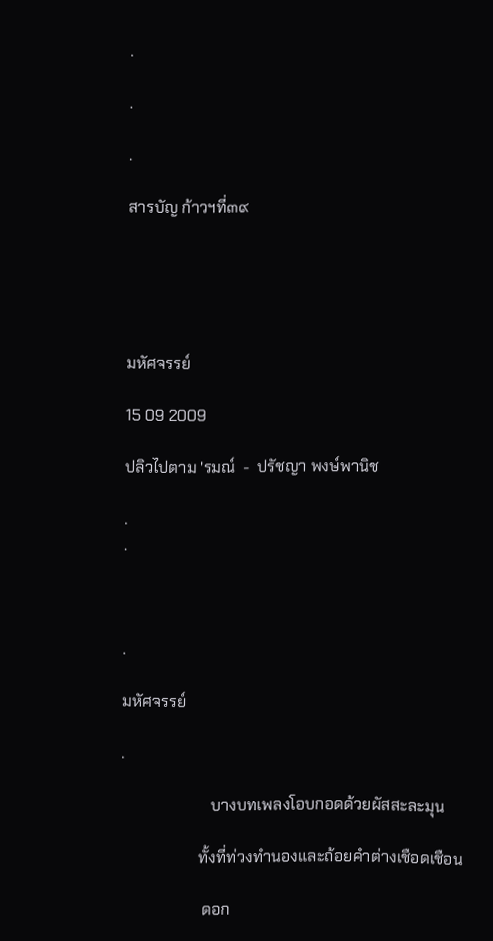.

.

.

สารบัญ ก้าวฯที่๓๙





มหัศจรรย์

15 09 2009

ปลิวไปตาม 'รมณ์  -  ปรัชญา พงษ์พานิช

.
.



.

มหัศจรรย์

.

                       บางบทเพลงโอบกอดด้วยผัสสะละมุน

                    ทั้งที่ท่วงทำนองและถ้อยคำต่างเชือดเชือน

                     ดอก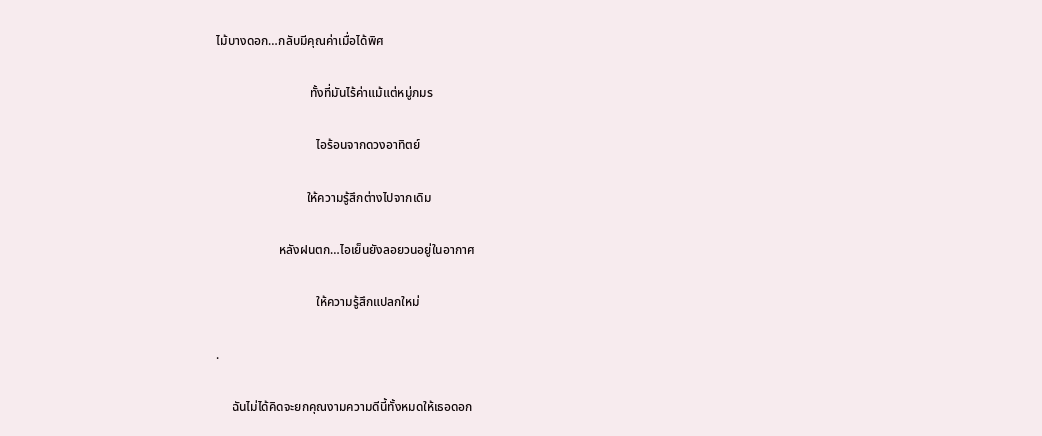ไม้บางดอก…กลับมีคุณค่าเมื่อได้พิศ

                              ทั้งที่มันไร้ค่าแม้แต่หมู่ภมร

                                ไอร้อนจากดวงอาทิตย์

                             ให้ความรู้สึกต่างไปจากเดิม

                    หลังฝนตก…ไอเย็นยังลอยวนอยู่ในอากาศ

                                ให้ความรู้สึกแปลกใหม่

.

     ฉันไม่ได้คิดจะยกคุณงามความดีนี้ทั้งหมดให้เธอดอก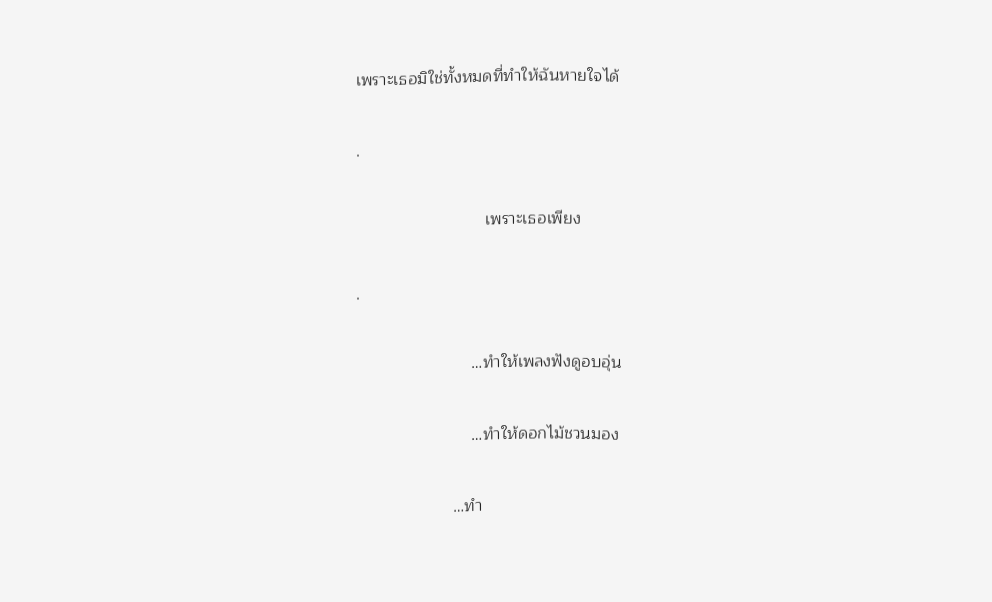เพราะเธอมิใช่ทั้งหมดที่ทำให้ฉันหายใจได้

.

                            เพราะเธอเพียง

.

                         …ทำให้เพลงฟังดูอบอุ่น

                         …ทำให้ดอกไม้ชวนมอง

                     …ทำ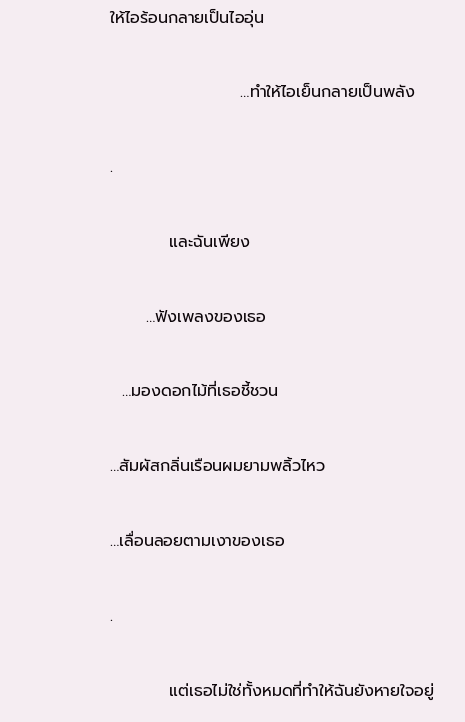ให้ไอร้อนกลายเป็นไออุ่น

                      …ทำให้ไอเย็นกลายเป็นพลัง

.

          และฉันเพียง

      …ฟังเพลงของเธอ

  …มองดอกไม้ที่เธอชี้ชวน

…สัมผัสกลิ่นเรือนผมยามพลิ้วไหว

…เลื่อนลอยตามเงาของเธอ

.

          แต่เธอไม่ใช่ทั้งหมดที่ทำให้ฉันยังหายใจอยู่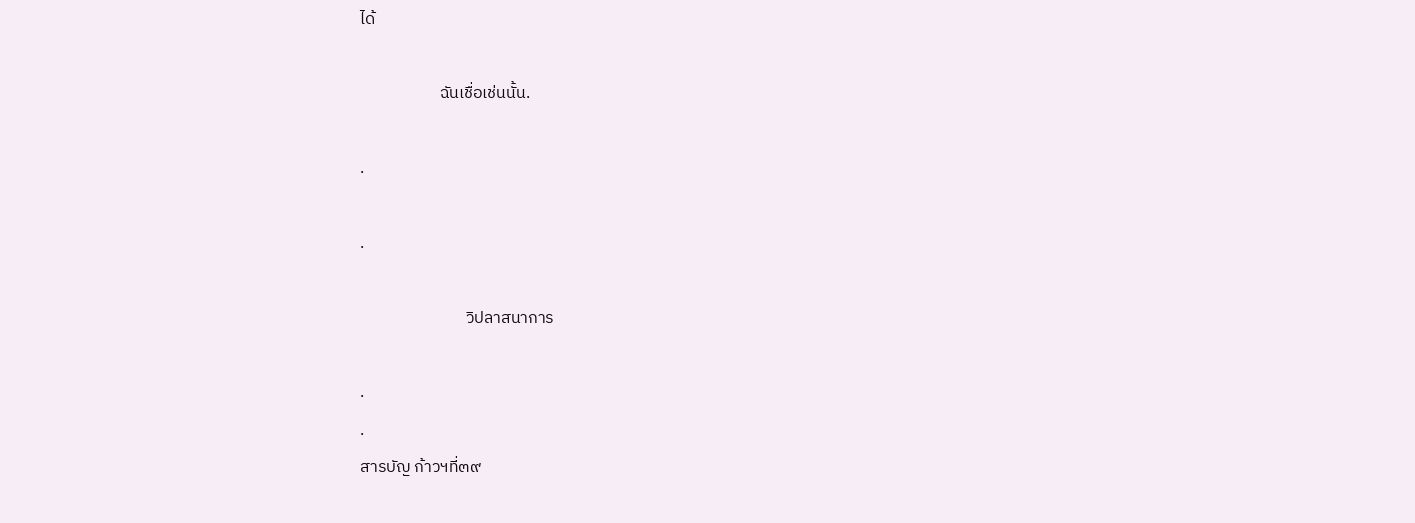ได้

                     ฉันเชื่อเช่นนั้น.

.

.

                            วิปลาสนาการ

.
.
สารบัญ ก้าวฯที่๓๙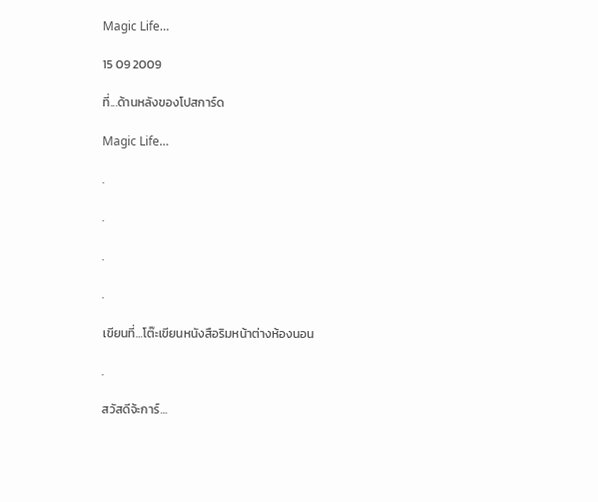Magic Life…

15 09 2009

ที่...ด้านหลังของโปสการ์ด

Magic Life…

.

.

.

.

เขียนที่…โต๊ะเขียนหนังสือริมหน้าต่างห้องนอน

.

สวัสดีจ้ะการ์…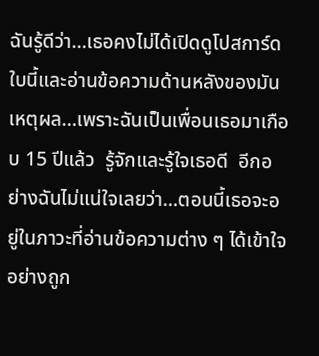ฉันรู้ดีว่า…เธอคงไม่ได้เปิดดูโปสการ์ดใบนี้และอ่านข้อความด้านหลังของมัน  เหตุผล…เพราะฉันเป็นเพื่อนเธอมาเกือบ 15 ปีแล้ว  รู้จักและรู้ใจเธอดี  อีกอย่างฉันไม่แน่ใจเลยว่า…ตอนนี้เธอจะอยู่ในภาวะที่อ่านข้อความต่าง ๆ ได้เข้าใจอย่างถูก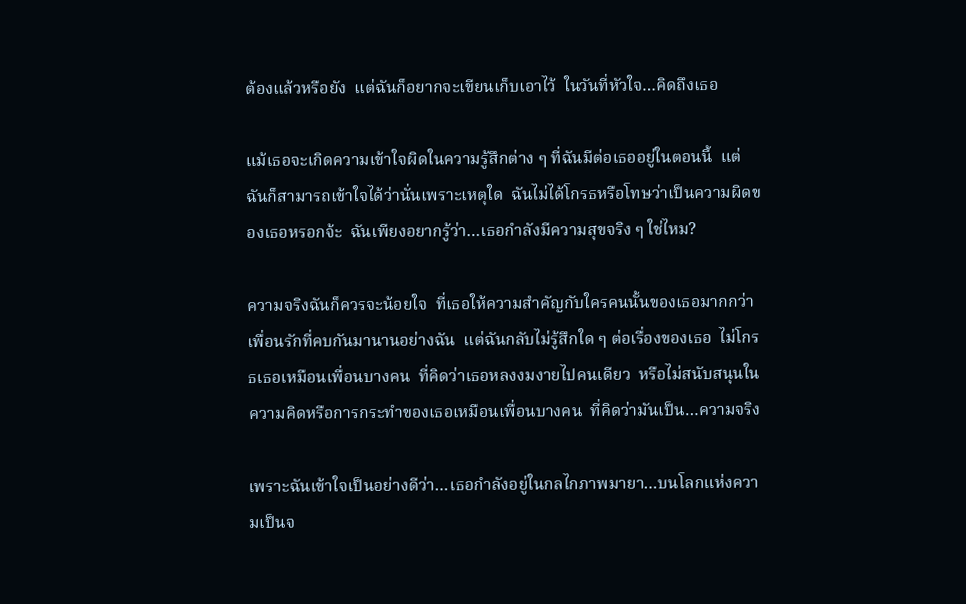ต้องแล้วหรือยัง  แต่ฉันก็อยากจะเขียนเก็บเอาไว้  ในวันที่หัวใจ…คิดถึงเธอ

แม้เธอจะเกิดความเข้าใจผิดในความรู้สึกต่าง ๆ ที่ฉันมีต่อเธออยู่ในตอนนี้  แต่ฉันก็สามารถเข้าใจได้ว่านั่นเพราะเหตุใด  ฉันไม่ได้โกรธหรือโทษว่าเป็นความผิดของเธอหรอกจ้ะ  ฉันเพียงอยากรู้ว่า…เธอกำลังมีความสุขจริง ๆ ใช่ไหม?

ความจริงฉันก็ควรจะน้อยใจ  ที่เธอให้ความสำคัญกับใครคนนั้นของเธอมากกว่าเพื่อนรักที่คบกันมานานอย่างฉัน  แต่ฉันกลับไม่รู้สึกใด ๆ ต่อเรื่องของเธอ  ไม่โกรธเธอเหมือนเพื่อนบางคน  ที่คิดว่าเธอหลงงมงายไปคนเดียว  หรือไม่สนับสนุนในความคิดหรือการกระทำของเธอเหมือนเพื่อนบางคน  ที่คิดว่ามันเป็น…ความจริง

เพราะฉันเข้าใจเป็นอย่างดีว่า…เธอกำลังอยู่ในกลไกภาพมายา…บนโลกแห่งความเป็นจ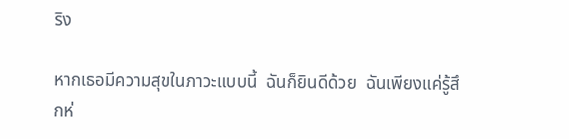ริง

หากเธอมีความสุขในภาวะแบบนี้  ฉันก็ยินดีด้วย  ฉันเพียงแค่รู้สึกห่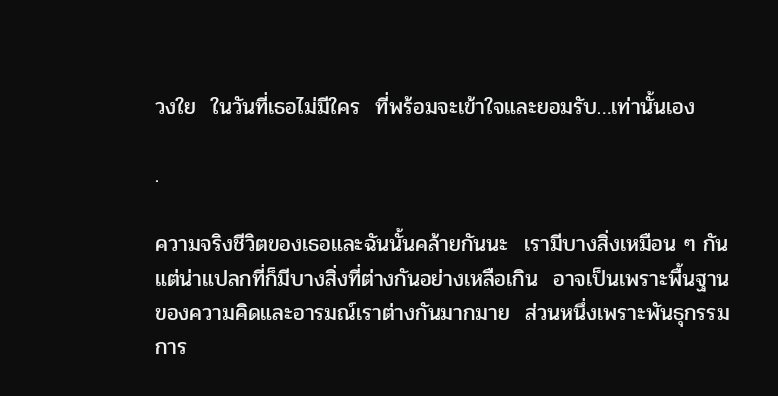วงใย  ในวันที่เธอไม่มีใคร  ที่พร้อมจะเข้าใจและยอมรับ…เท่านั้นเอง

.

ความจริงชีวิตของเธอและฉันนั้นคล้ายกันนะ  เรามีบางสิ่งเหมือน ๆ กัน  แต่น่าแปลกที่ก็มีบางสิ่งที่ต่างกันอย่างเหลือเกิน  อาจเป็นเพราะพื้นฐานของความคิดและอารมณ์เราต่างกันมากมาย  ส่วนหนึ่งเพราะพันธุกรรม  การ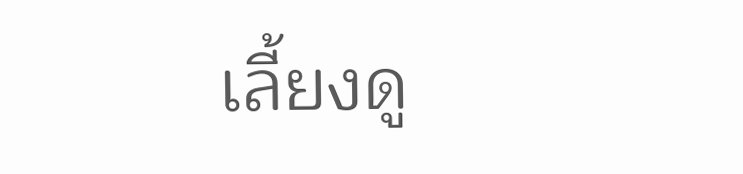เลี้ยงดู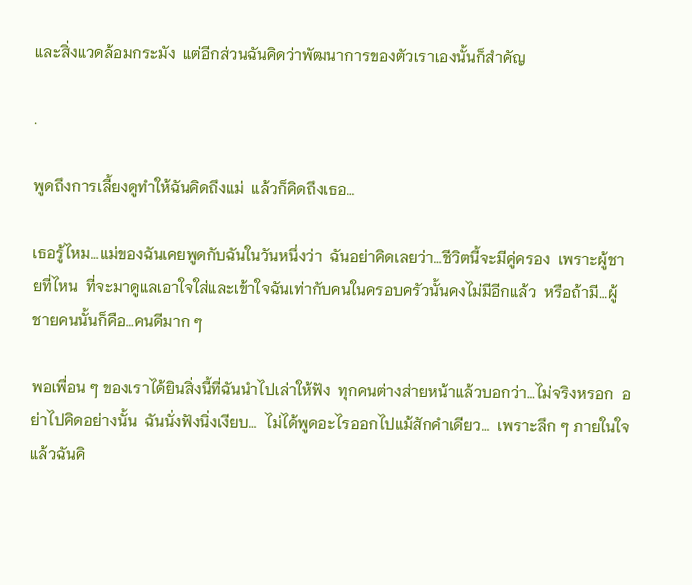และสิ่งแวดล้อมกระมัง  แต่อีกส่วนฉันคิดว่าพัฒนาการของตัวเราเองนั้นก็สำคัญ

.

พูดถึงการเลี้ยงดูทำให้ฉันคิดถึงแม่  แล้วก็คิดถึงเธอ…

เธอรู้ไหม…แม่ของฉันเคยพูดกับฉันในวันหนึ่งว่า  ฉันอย่าคิดเลยว่า…ชีวิตนี้จะมีคู่ครอง  เพราะผู้ชายที่ไหน  ที่จะมาดูแลเอาใจใส่และเข้าใจฉันเท่ากับคนในครอบครัวนั้นคงไม่มีอีกแล้ว  หรือถ้ามี…ผู้ชายคนนั้นก็คือ…คนดีมาก ๆ

พอเพื่อน ๆ ของเราได้ยินสิ่งนี้ที่ฉันนำไปเล่าให้ฟัง  ทุกคนต่างส่ายหน้าแล้วบอกว่า…ไม่จริงหรอก  อย่าไปคิดอย่างนั้น  ฉันนั่งฟังนิ่งเงียบ…  ไม่ได้พูดอะไรออกไปแม้สักคำเดียว…  เพราะลึก ๆ ภายในใจแล้วฉันคิ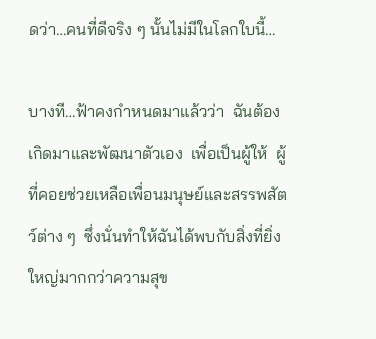ดว่า…คนที่ดีจริง ๆ นั้นไม่มีในโลกใบนี้…

บางที…ฟ้าคงกำหนดมาแล้วว่า  ฉันต้องเกิดมาและพัฒนาตัวเอง  เพื่อเป็นผู้ให้  ผู้ที่คอยช่วยเหลือเพื่อนมนุษย์และสรรพสัตว์ต่าง ๆ  ซึ่งนั่นทำให้ฉันได้พบกับสิ่งที่ยิ่งใหญ่มากกว่าความสุข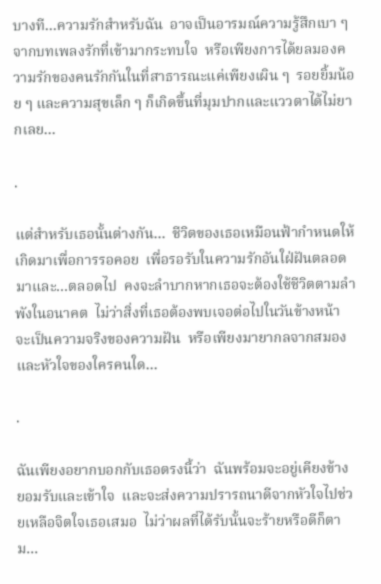บางที…ความรักสำหรับฉัน  อาจเป็นอารมณ์ความรู้สึกเบา ๆ จากบทเพลงรักที่เข้ามากระทบใจ  หรือเพียงการได้ยลมองความรักของคนรักกันในที่สาธารณะแค่เพียงเผิน ๆ  รอยยิ้มน้อย ๆ และความสุขเล็ก ๆ ก็เกิดขึ้นที่มุมปากและแววตาได้ไม่ยากเลย…

.

แต่สำหรับเธอนั้นต่างกัน…  ชีวิตของเธอเหมือนฟ้ากำหนดให้เกิดมาเพื่อการรอคอย  เพื่อรอรับในความรักอันใฝ่ฝันตลอดมาและ…ตลอดไป  คงจะลำบากหากเธอจะต้องใช้ชีวิตตามลำพังในอนาคต  ไม่ว่าสิ่งที่เธอต้องพบเจอต่อไปในวันข้างหน้า  จะเป็นความจริงของความฝัน  หรือเพียงมายากลจากสมองและหัวใจของใครคนใด…

.

ฉันเพียงอยากบอกกับเธอตรงนี้ว่า  ฉันพร้อมจะอยู่เคียงข้าง  ยอมรับและเข้าใจ  และจะส่งความปรารถนาดีจากหัวใจไปช่วยเหลือจิตใจเธอเสมอ  ไม่ว่าผลที่ได้รับนั้นจะร้ายหรือดีก็ตาม…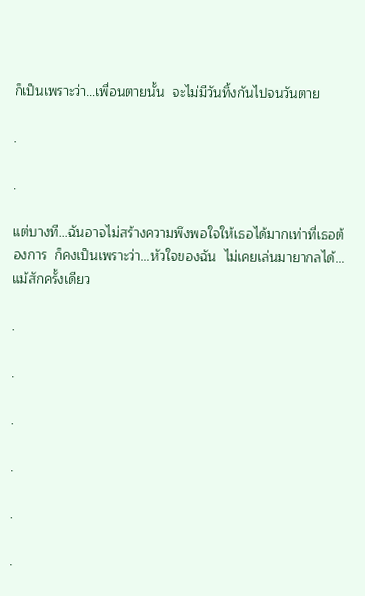ก็เป็นเพราะว่า…เพื่อนตายนั้น  จะไม่มีวันทิ้งกันไปจนวันตาย

.

.

แต่บางที…ฉันอาจไม่สร้างความพึงพอใจให้เธอได้มากเท่าที่เธอต้องการ  ก็คงเป็นเพราะว่า…หัวใจของฉัน  ไม่เคยเล่นมายากลได้…แม้สักครั้งเดียว

.

.

.

.

.

.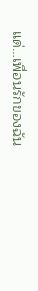แด่…เพื่อนรักของฉัน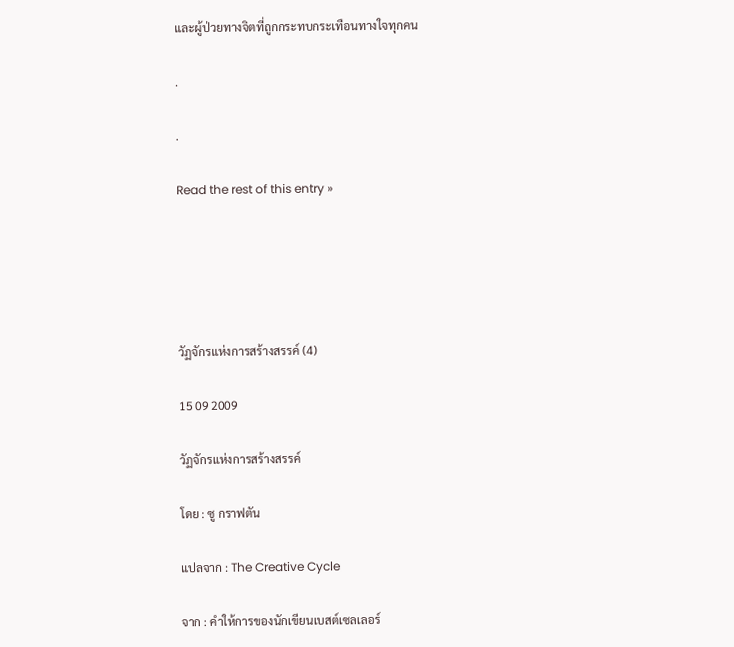และผู้ป่วยทางจิตที่ถูกกระทบกระเทือนทางใจทุกคน

.

.

Read the rest of this entry »





วัฏจักรแห่งการสร้างสรรค์ (4)

15 09 2009

วัฏจักรแห่งการสร้างสรรค์

โดย : ซู กราฟตัน

แปลจาก : The Creative Cycle

จาก : คำให้การของนักเขียนเบสต์เซลเลอร์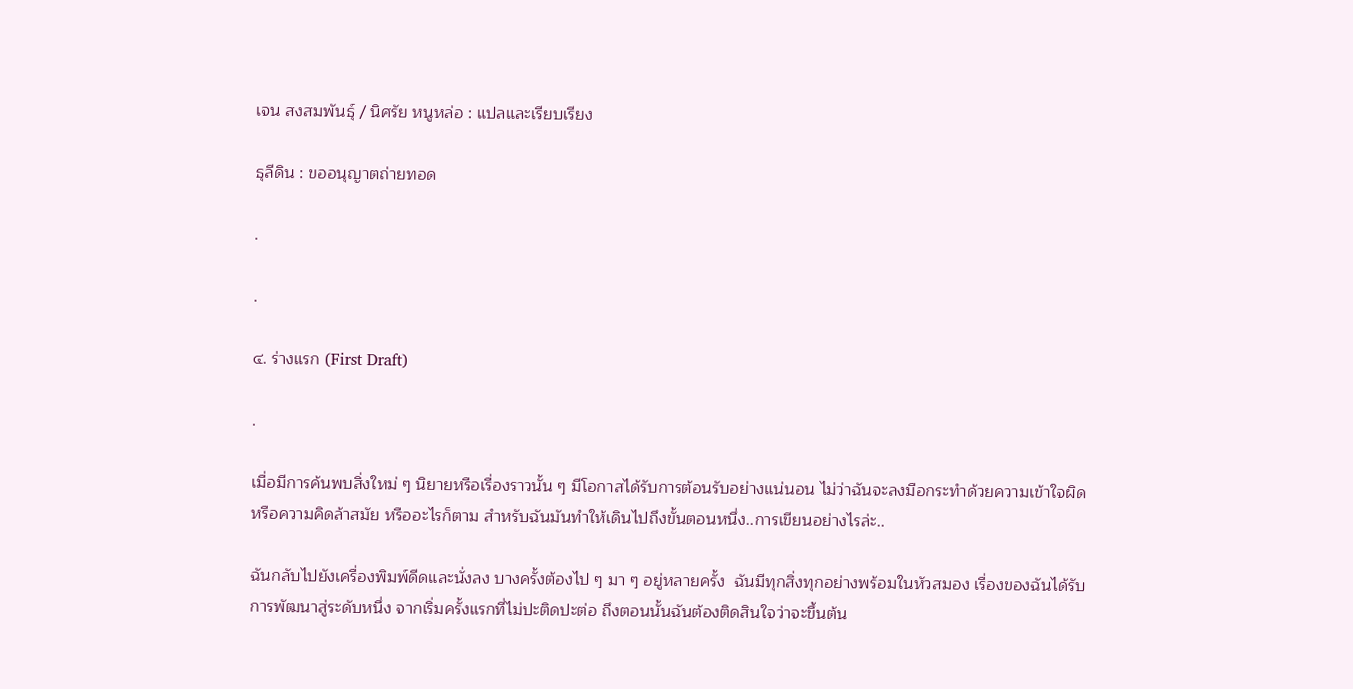เจน สงสมพันธุ์ / นิศรัย หนูหล่อ : แปลและเรียบเรียง

ธุลีดิน : ขออนุญาตถ่ายทอด

.

.

๔. ร่างแรก (First Draft)

.

เมื่อมีการค้นพบสิ่งใหม่ ๆ นิยายหรือเรื่องราวนั้น ๆ มีโอกาสได้รับการต้อนรับอย่างแน่นอน ไม่ว่าฉันจะลงมือกระทำด้วยความเข้าใจผิดหรือความคิดล้าสมัย หรืออะไรก็ตาม สำหรับฉันมันทำให้เดินไปถึงขั้นตอนหนึ่ง..การเขียนอย่างไรล่ะ..

ฉันกลับไปยังเครื่องพิมพ์ดีดและนั่งลง บางครั้งต้องไป ๆ มา ๆ อยู่หลายครั้ง  ฉันมีทุกสิ่งทุกอย่างพร้อมในหัวสมอง เรื่องของฉันได้รับการพัฒนาสู่ระดับหนึ่ง จากเริ่มครั้งแรกที่ไม่ปะติดปะต่อ ถึงตอนนั้นฉันต้องติดสินใจว่าจะขึ้นต้น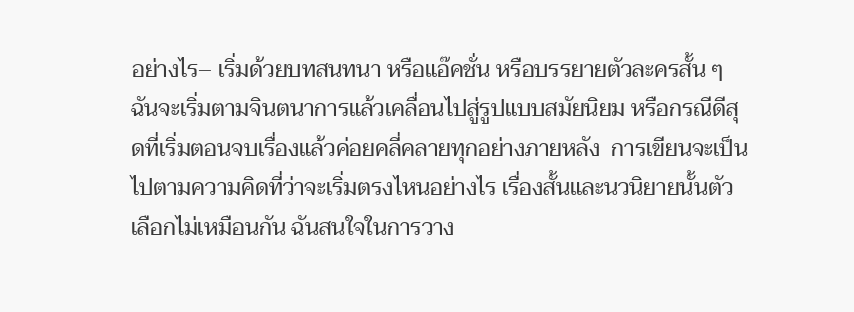อย่างไร– เริ่มด้วยบทสนทนา หรือแอ๊คชั่น หรือบรรยายตัวละครสั้น ๆ ฉันจะเริ่มตามจินตนาการแล้วเคลื่อนไปสู่รูปแบบสมัยนิยม หรือกรณีดีสุดที่เริ่มตอนจบเรื่องแล้วค่อยคลี่คลายทุกอย่างภายหลัง  การเขียนจะเป็นไปตามความคิดที่ว่าจะเริ่มตรงไหนอย่างไร เรื่องสั้นและนวนิยายนั้นตัวเลือกไม่เหมือนกัน ฉันสนใจในการวาง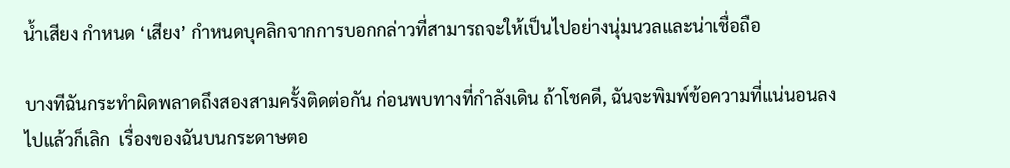น้ำเสียง กำหนด ‘เสียง’ กำหนดบุคลิกจากการบอกกล่าวที่สามารถจะให้เป็นไปอย่างนุ่มนวลและน่าเชื่อถือ

บางทีฉันกระทำผิดพลาดถึงสองสามครั้งติดต่อกัน ก่อนพบทางที่กำลังเดิน ถ้าโชคดี, ฉันจะพิมพ์ข้อความที่แน่นอนลงไปแล้วก็เลิก  เรื่องของฉันบนกระดาษตอ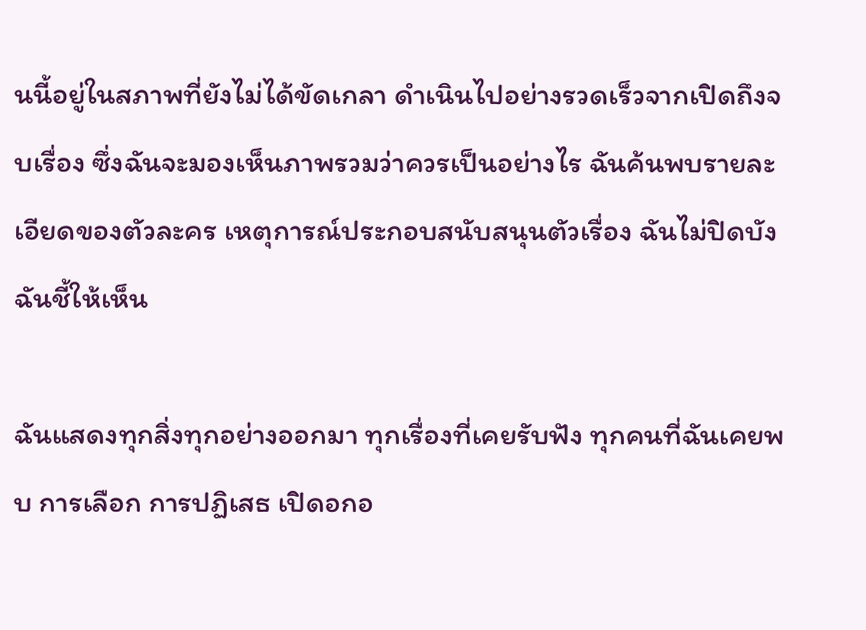นนี้อยู่ในสภาพที่ยังไม่ได้ขัดเกลา ดำเนินไปอย่างรวดเร็วจากเปิดถึงจบเรื่อง ซึ่งฉันจะมองเห็นภาพรวมว่าควรเป็นอย่างไร ฉันค้นพบรายละเอียดของตัวละคร เหตุการณ์ประกอบสนับสนุนตัวเรื่อง ฉันไม่ปิดบัง ฉันชี้ให้เห็น

ฉันแสดงทุกสิ่งทุกอย่างออกมา ทุกเรื่องที่เคยรับฟัง ทุกคนที่ฉันเคยพบ การเลือก การปฏิเสธ เปิดอกอ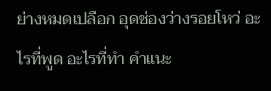ย่างหมดเปลือก อุดช่องว่างรอยโหว่ อะไรที่พูด อะไรที่ทำ คำแนะ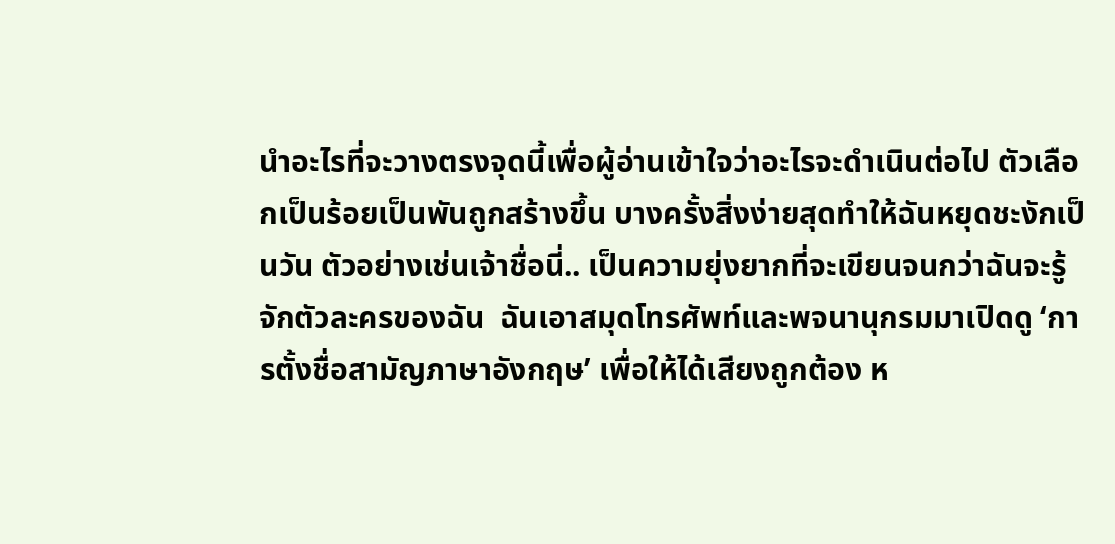นำอะไรที่จะวางตรงจุดนี้เพื่อผู้อ่านเข้าใจว่าอะไรจะดำเนินต่อไป ตัวเลือกเป็นร้อยเป็นพันถูกสร้างขึ้น บางครั้งสิ่งง่ายสุดทำให้ฉันหยุดชะงักเป็นวัน ตัวอย่างเช่นเจ้าชื่อนี่.. เป็นความยุ่งยากที่จะเขียนจนกว่าฉันจะรู้จักตัวละครของฉัน  ฉันเอาสมุดโทรศัพท์และพจนานุกรมมาเปิดดู ‘การตั้งชื่อสามัญภาษาอังกฤษ’ เพื่อให้ได้เสียงถูกต้อง ห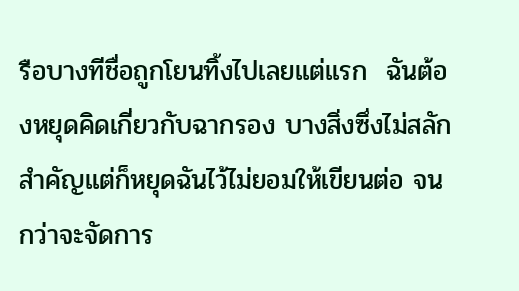รือบางทีชื่อถูกโยนทิ้งไปเลยแต่แรก  ฉันต้องหยุดคิดเกี่ยวกับฉากรอง บางสิ่งซึ่งไม่สลักสำคัญแต่ก็หยุดฉันไว้ไม่ยอมให้เขียนต่อ จนกว่าจะจัดการ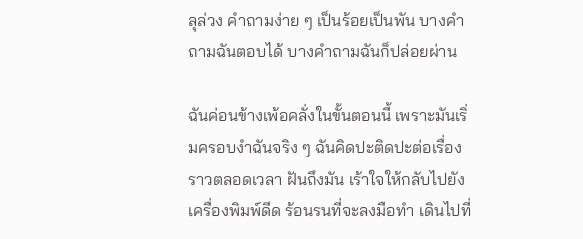ลุล่วง คำถามง่าย ๆ เป็นร้อยเป็นพัน บางคำถามฉันตอบได้ บางคำถามฉันก็ปล่อยผ่าน

ฉันค่อนข้างเพ้อคลั่งในขั้นตอนนี้ เพราะมันเริ่มครอบงำฉันจริง ๆ ฉันคิดปะติดปะต่อเรื่องราวตลอดเวลา ฝันถึงมัน เร้าใจให้กลับไปยังเครื่องพิมพ์ดีด ร้อนรนที่จะลงมือทำ เดินไปที่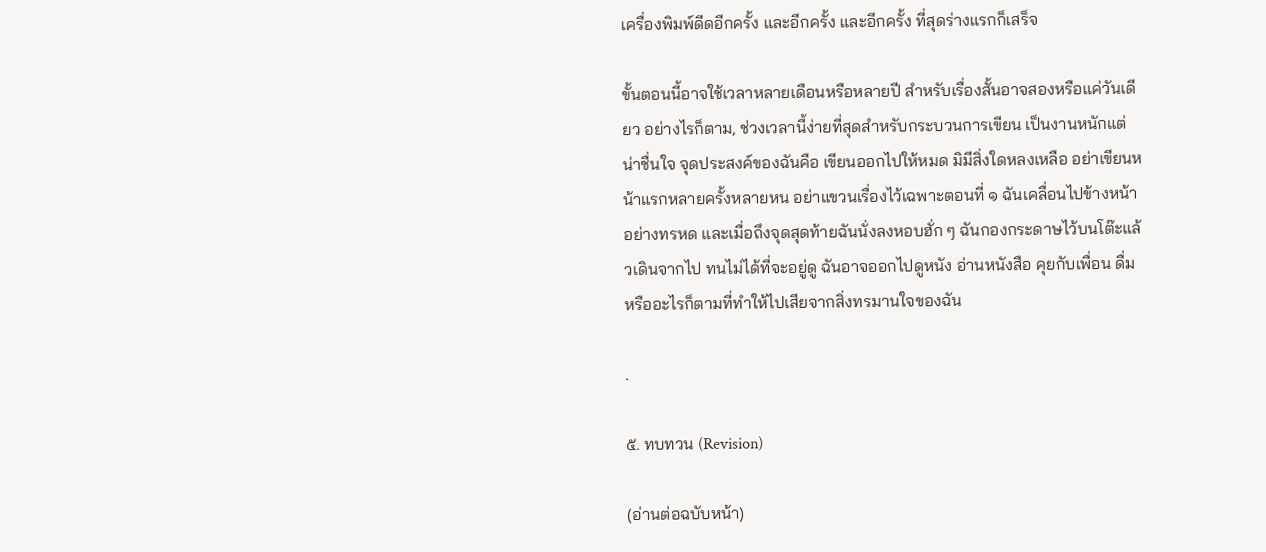เครื่องพิมพ์ดีดอีกครั้ง และอีกครั้ง และอีกครั้ง ที่สุดร่างแรกก็เสร็จ

ขั้นตอนนี้อาจใช้เวลาหลายเดือนหรือหลายปี สำหรับเรื่องสั้นอาจสองหรือแค่วันเดียว อย่างไรก็ตาม, ช่วงเวลานี้ง่ายที่สุดสำหรับกระบวนการเขียน เป็นงานหนักแต่น่าชื่นใจ จุดประสงค์ของฉันคือ เขียนออกไปให้หมด มิมีสิ่งใดหลงเหลือ อย่าเขียนหน้าแรกหลายครั้งหลายหน อย่าแขวนเรื่องไว้เฉพาะตอนที่ ๑ ฉันเคลื่อนไปข้างหน้าอย่างทรหด และเมื่อถึงจุดสุดท้ายฉันนั่งลงหอบฮั่ก ๆ ฉันกองกระดาษไว้บนโต๊ะแล้วเดินจากไป ทนไม่ได้ที่จะอยู่ดู ฉันอาจออกไปดูหนัง อ่านหนังสือ คุยกับเพื่อน ดื่มหรืออะไรก็ตามที่ทำให้ไปเสียจากสิ่งทรมานใจของฉัน

.

๕. ทบทวน (Revision)

(อ่านต่อฉบับหน้า)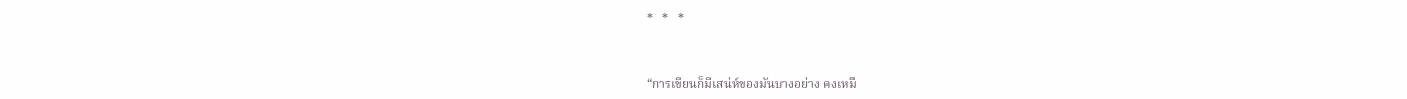*   *   *



“การเขียนก็มีเสน่ห์ของมันบางอย่าง คงเหมื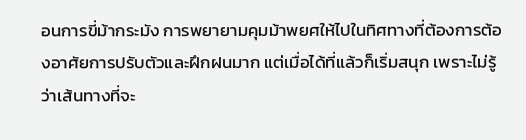อนการขี่ม้ากระมัง การพยายามคุมม้าพยศให้ไปในทิศทางที่ต้องการต้องอาศัยการปรับตัวและฝึกฝนมาก แต่เมื่อได้ที่แล้วก็เริ่มสนุก เพราะไม่รู้ว่าเส้นทางที่จะ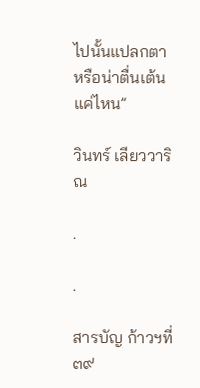ไปนั้นแปลกตาหรือน่าตื่นเต้นแค่ไหน”

วินทร์ เลียววาริณ

.

.

สารบัญ ก้าวฯที่๓๙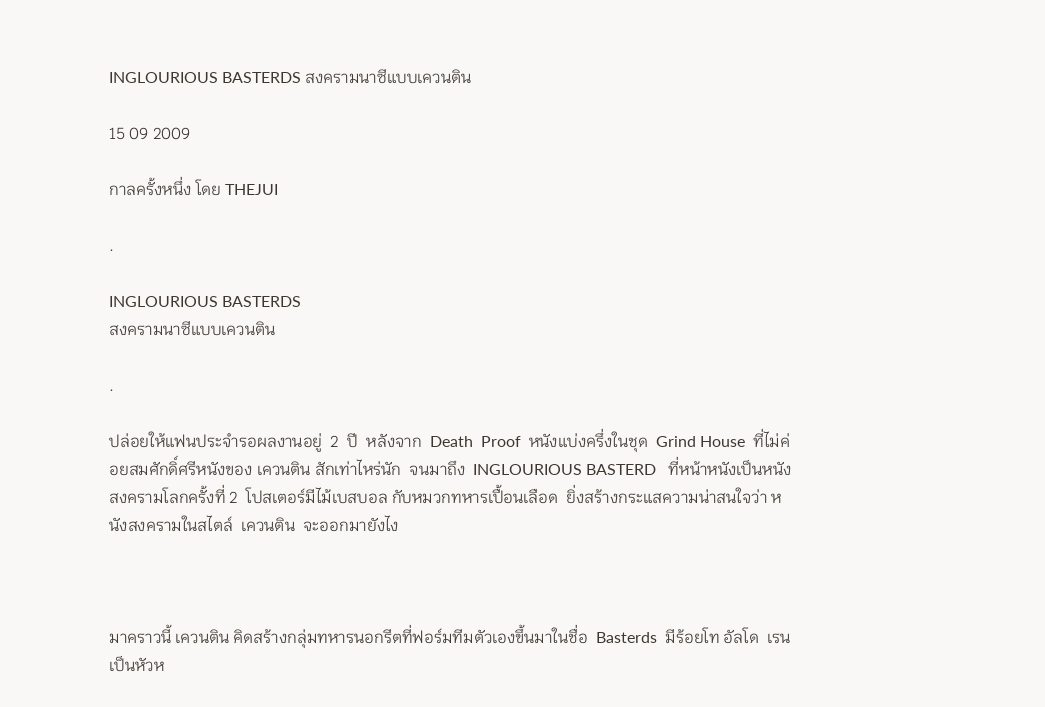INGLOURIOUS BASTERDS สงครามนาซีแบบเควนติน

15 09 2009

กาลครั้งหนึ่ง โดย THEJUI

.

INGLOURIOUS BASTERDS
สงครามนาซีแบบเควนติน

.

ปล่อยให้แฟนประจำรอผลงานอยู่  2  ปี  หลังจาก  Death  Proof  หนังแบ่งครึ่งในชุด  Grind House  ที่ไม่ค่อยสมศักดิ์ศรีหนังของ เควนติน สักเท่าไหร่นัก  จนมาถึง  INGLOURIOUS BASTERD   ที่หน้าหนังเป็นหนังสงครามโลกครั้งที่ 2  โปสเตอร์มีไม้เบสบอล กับหมวกทหารเปื้อนเลือด  ยิ่งสร้างกระแสความน่าสนใจว่า หนังสงครามในสไตล์  เควนติน  จะออกมายังไง



มาคราวนี้ เควนติน คิดสร้างกลุ่มทหารนอกรีตที่ฟอร์มทีมตัวเองขึ้นมาในชื่อ  Basterds  มีร้อยโท อัลโด  เรน เป็นหัวห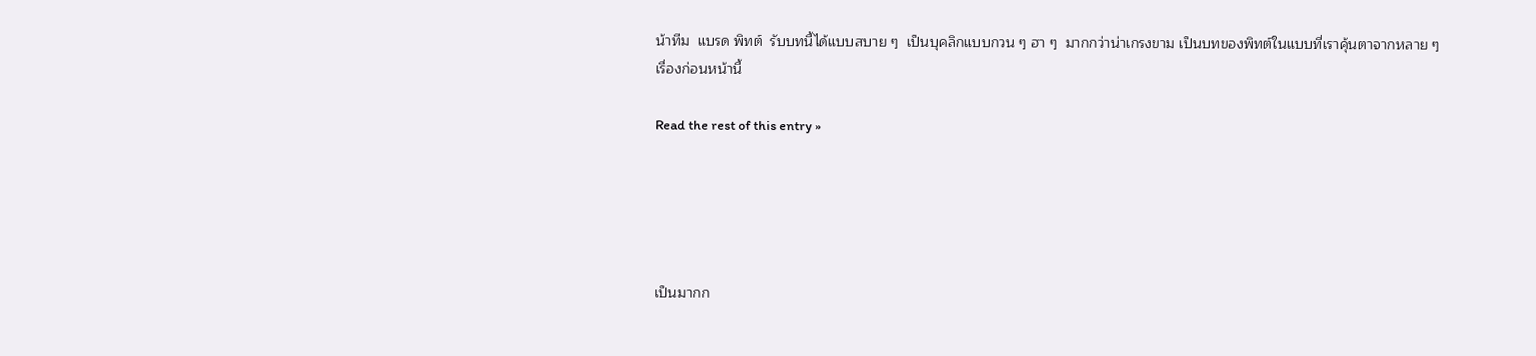น้าทีม  แบรด พิทต์  รับบทนี้ได้แบบสบาย ๆ  เป็นบุคลิกแบบกวน ๆ ฮา ๆ  มากกว่าน่าเกรงขาม เป็นบทของพิทต์ในแบบที่เราคุ้นตาจากหลาย ๆ เรื่องก่อนหน้านี้

Read the rest of this entry »





เป็นมากก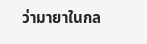ว่ามายาในกล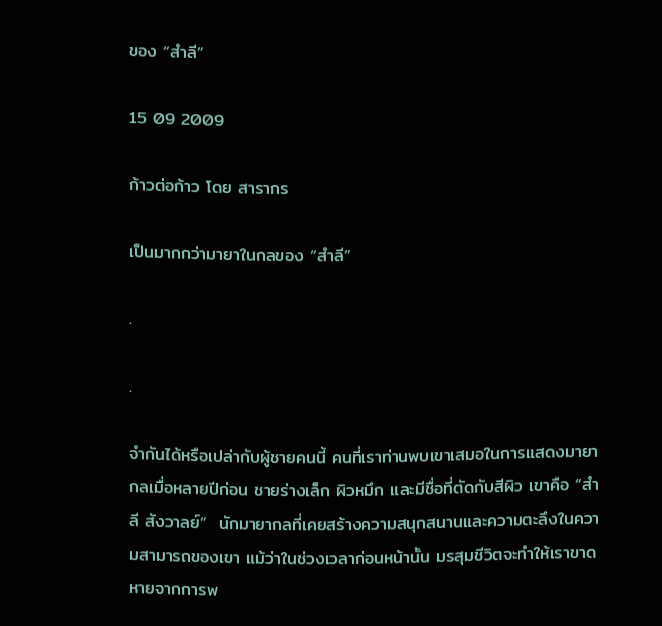ของ “สำลี”

15 09 2009

ก้าวต่อก้าว โดย สารากร

เป็นมากกว่ามายาในกลของ “สำลี”

.

.

จำกันได้หรือเปล่ากับผู้ชายคนนี้ คนที่เราท่านพบเขาเสมอในการแสดงมายากลเมื่อหลายปีก่อน ชายร่างเล็ก ผิวหมึก และมีชื่อที่ตัดกับสีผิว เขาคือ “สำลี สังวาลย์”  นักมายากลที่เคยสร้างความสนุกสนานและความตะลึงในความสามารถของเขา แม้ว่าในช่วงเวลาก่อนหน้านั้น มรสุมชีวิตจะทำให้เราขาดหายจากการพ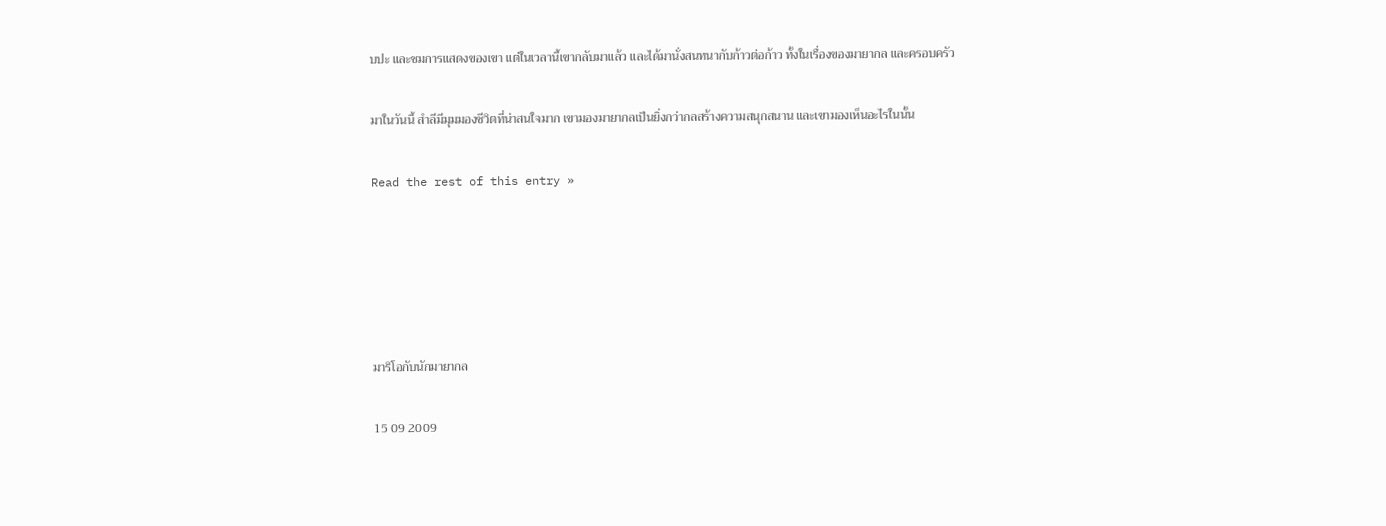บปะ และชมการแสดงของเขา แต่ในเวลานี้เขากลับมาแล้ว และได้มานั่งสนทนากับก้าวต่อก้าว ทั้งในเรื่องของมายากล และครอบครัว

มาในวันนี้ สำลีมีมุมมองชีวิตที่น่าสนใจมาก เขามองมายากลเป็นยิ่งกว่ากลสร้างความสนุกสนาน และเขามองเห็นอะไรในนั้น

Read the rest of this entry »





มาริโอกับนักมายากล

15 09 2009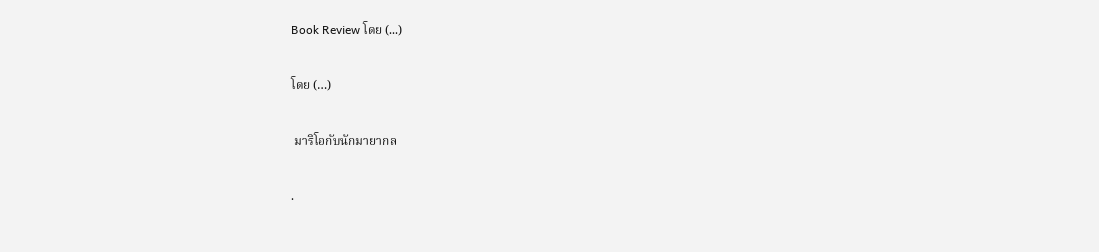Book Review โดย (...)

โดย (…)

 มาริโอกับนักมายากล

.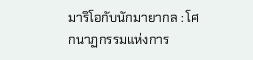มาริโอกับนักมายากล : โศกนาฏกรรมแห่งการ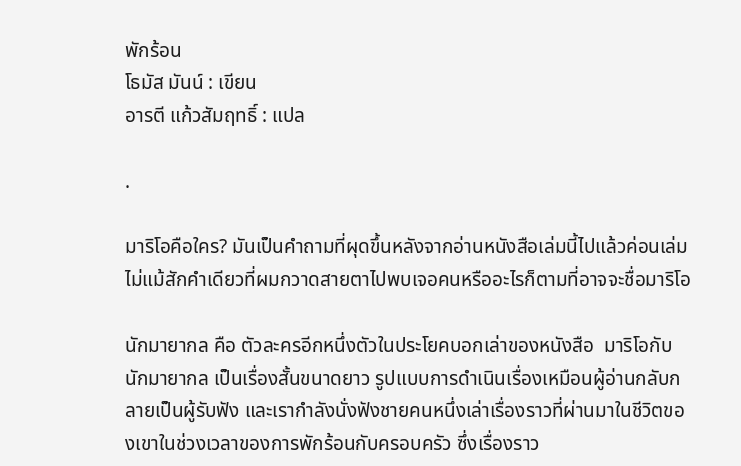พักร้อน
โธมัส มันน์ : เขียน
อารตี แก้วสัมฤทธิ์ : แปล

.

มาริโอคือใคร? มันเป็นคำถามที่ผุดขึ้นหลังจากอ่านหนังสือเล่มนี้ไปแล้วค่อนเล่ม ไม่แม้สักคำเดียวที่ผมกวาดสายตาไปพบเจอคนหรืออะไรก็ตามที่อาจจะชื่อมาริโอ

นักมายากล คือ ตัวละครอีกหนึ่งตัวในประโยคบอกเล่าของหนังสือ  มาริโอกับนักมายากล เป็นเรื่องสั้นขนาดยาว รูปแบบการดำเนินเรื่องเหมือนผู้อ่านกลับกลายเป็นผู้รับฟัง และเรากำลังนั่งฟังชายคนหนึ่งเล่าเรื่องราวที่ผ่านมาในชีวิตของเขาในช่วงเวลาของการพักร้อนกับครอบครัว ซึ่งเรื่องราว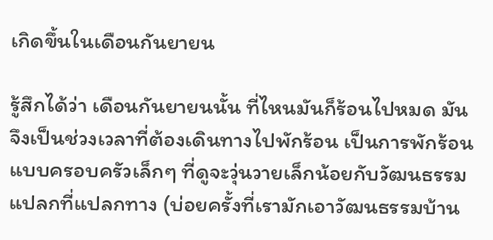เกิดขึ้นในเดือนกันยายน

รู้สึกได้ว่า เดือนกันยายนนั้น ที่ไหนมันก็ร้อนไปหมด มันจึงเป็นช่วงเวลาที่ต้องเดินทางไปพักร้อน เป็นการพักร้อนแบบครอบครัวเล็กๆ ที่ดูจะวุ่นวายเล็กน้อยกับวัฒนธรรมแปลกที่แปลกทาง (บ่อยครั้งที่เรามักเอาวัฒนธรรมบ้าน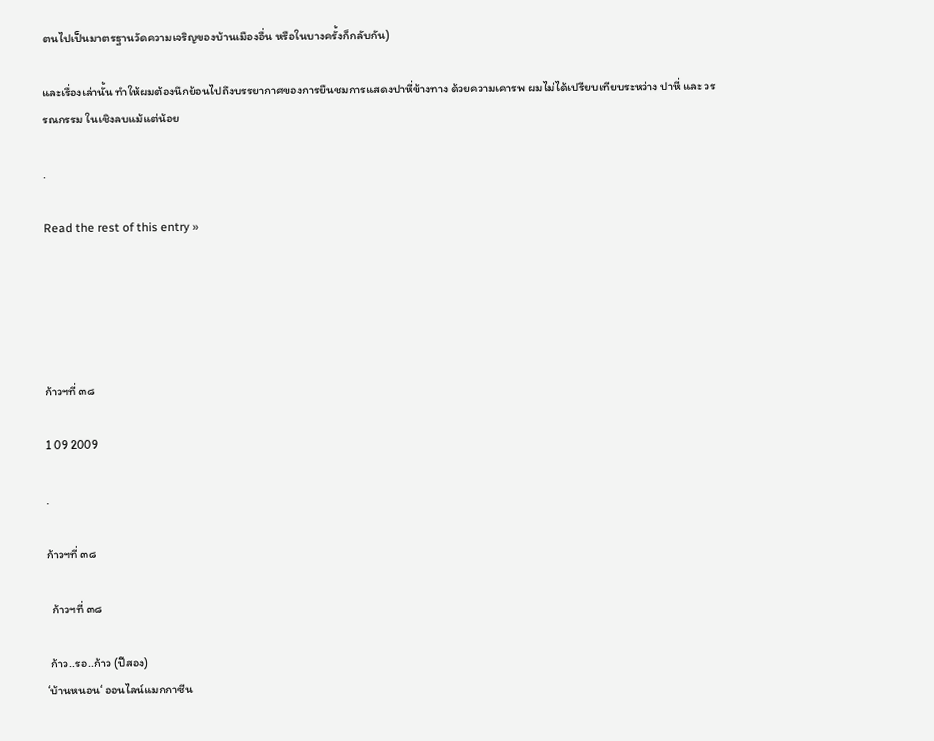ตนไปเป็นมาตรฐานวัดความเจริญของบ้านเมืองอื่น หรือในบางครั้งก็กลับกัน)

และเรื่องเล่านั้น ทำให้ผมต้องนึกย้อนไปถึงบรรยากาศของการยืนชมการแสดงปาหี่ข้างทาง ด้วยความเคารพ ผมไม่ได้เปรียบเทียบระหว่าง ปาหี่ และ วรรณกรรม ในเชิงลบแม้แต่น้อย

.

Read the rest of this entry »





ก้าวฯที่ ๓๘

1 09 2009

.

ก้าวฯที่ ๓๘

  ก้าวฯที่ ๓๘

 ก้าว..รอ..ก้าว (ปีสอง)
‘บ้านหนอน‘ ออนไลน์แมกกาซีน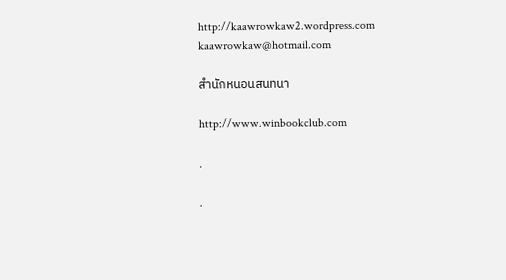http://kaawrowkaw2.wordpress.com
kaawrowkaw@hotmail.com

สำนักหนอนสนทนา

http://www.winbookclub.com

.

.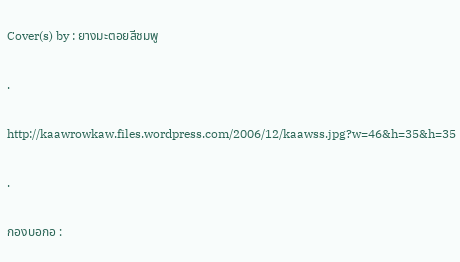Cover(s) by : ยางมะตอยสีชมพู

.

http://kaawrowkaw.files.wordpress.com/2006/12/kaawss.jpg?w=46&h=35&h=35

.

กองบอกอ :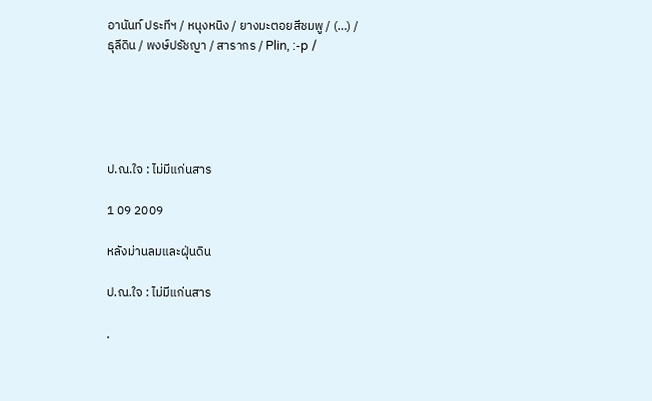อานันท์ ประทีฯ / หนุงหนิง / ยางมะตอยสีชมพู / (…) /
ธุลีดิน / พงษ์ปรัชญา / สารากร / Plin, :-p /





ป.ณ.ใจ : ไม่มีแก่นสาร

1 09 2009

หลังม่านลมและฝุ่นดิน

ป.ณ.ใจ : ไม่มีแก่นสาร

.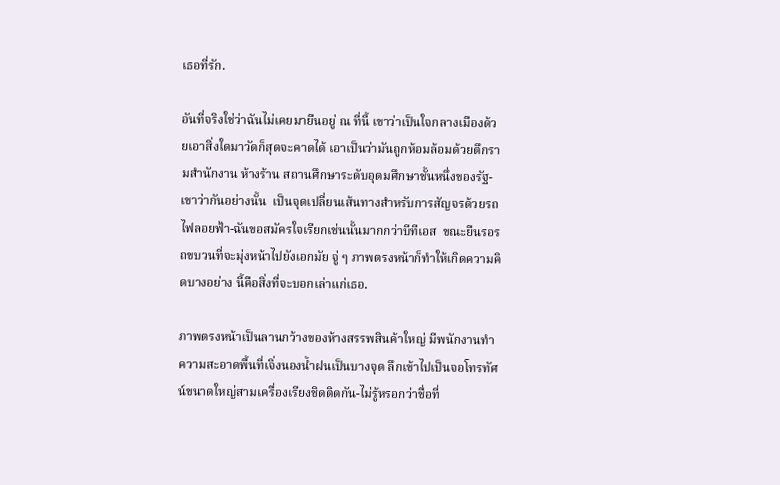เธอที่รัก.

อันที่จริงใช่ว่าฉันไม่เคยมายืนอยู่ ณ ที่นี้ เขาว่าเป็นใจกลางเมืองด้วยเอาสิ่งใดมาวัดก็สุดจะคาดได้ เอาเป็นว่ามันถูกห้อมล้อมด้วยตึกรามสำนักงาน ห้างร้าน สถานศึกษาระดับอุดมศึกษาชั้นหนึ่งของรัฐ-เขาว่ากันอย่างนั้น  เป็นจุดเปลี่ยนเส้นทางสำหรับการสัญจรด้วยรถไฟลอยฟ้า-ฉันขอสมัครใจเรียกเช่นนั้นมากกว่าบีทีเอส  ขณะยืนรอรถขบวนที่จะมุ่งหน้าไปยังเอกมัย จู่ ๆ ภาพตรงหน้าก็ทำให้เกิดความคิดบางอย่าง นี้คือสิ่งที่จะบอกเล่าแก่เธอ.

ภาพตรงหน้าเป็นลานกว้างของห้างสรรพสินค้าใหญ่ มีพนักงานทำความสะอาดพื้นที่เจิ่งนองน้ำฝนเป็นบางจุด ลึกเข้าไปเป็นจอโทรทัศน์ขนาดใหญ่สามเครื่องเรียงชิดติดกัน-ไม่รู้หรอกว่าชื่อที่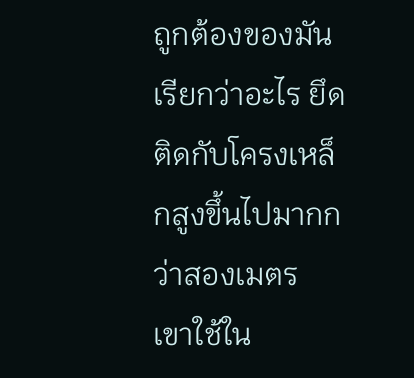ถูกต้องของมันเรียกว่าอะไร ยึดติดกับโครงเหล็กสูงขึ้นไปมากกว่าสองเมตร  เขาใช้ใน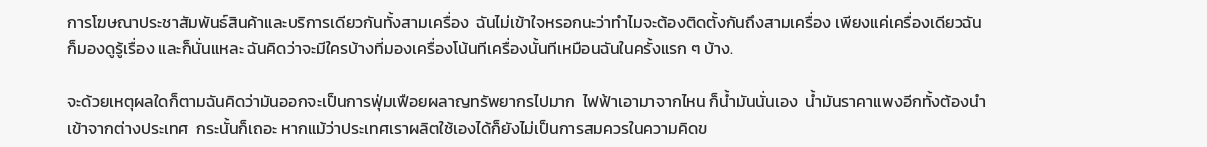การโฆษณาประชาสัมพันธ์สินค้าและบริการเดียวกันทั้งสามเครื่อง  ฉันไม่เข้าใจหรอกนะว่าทำไมจะต้องติดตั้งกันถึงสามเครื่อง เพียงแค่เครื่องเดียวฉันก็มองดูรู้เรื่อง และก็นั่นแหละ ฉันคิดว่าจะมีใครบ้างที่มองเครื่องโน้นทีเครื่องนั้นทีเหมือนฉันในครั้งแรก ๆ บ้าง.

จะด้วยเหตุผลใดก็ตามฉันคิดว่ามันออกจะเป็นการฟุ่มเฟือยผลาญทรัพยากรไปมาก  ไฟฟ้าเอามาจากไหน ก็น้ำมันนั่นเอง  น้ำมันราคาแพงอีกทั้งต้องนำเข้าจากต่างประเทศ  กระนั้นก็เถอะ หากแม้ว่าประเทศเราผลิตใช้เองได้ก็ยังไม่เป็นการสมควรในความคิดข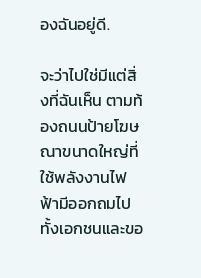องฉันอยู่ดี.

จะว่าไปใช่มีแต่สิ่งที่ฉันเห็น ตามท้องถนนป้ายโฆษณาขนาดใหญ่ที่ใช้พลังงานไฟฟ้ามีออกถมไป ทั้งเอกชนและขอ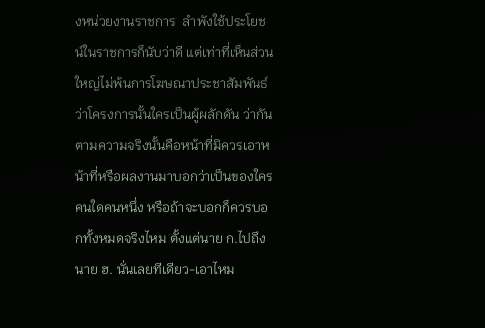งหน่วยงานราชการ  ลำพังใช้ประโยชน์ในราชการก็นับว่าดี แต่เท่าที่เห็นส่วนใหญ่ไม่พ้นการโฆษณาประชาสัมพันธ์ว่าโครงการนั้นใครเป็นผู้ผลักดัน ว่ากันตามความจริงนั้นคือหน้าที่มิควรเอาหน้าที่หรือผลงานมาบอกว่าเป็นของใครคนใดคนหนึ่ง หรือถ้าจะบอกก็ควรบอกทั้งหมดจริงไหม ตั้งแต่นาย ก.ไปถึงนาย ฮ. นั่นเลยทีเดียว-เอาไหม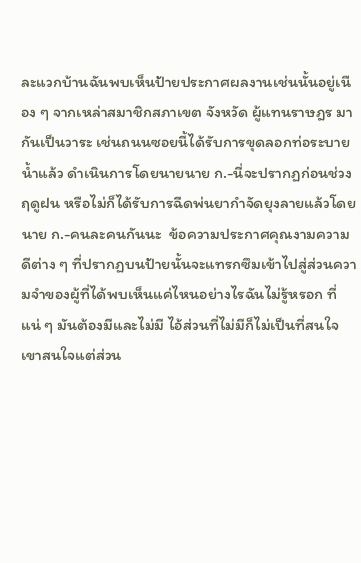ละแวกบ้านฉันพบเห็นป้ายประกาศผลงานเช่นนั้นอยู่เนือง ๆ จากเหล่าสมาชิกสภาเขต จังหวัด ผู้แทนราษฎร มากันเป็นวาระ เช่นถนนซอยนี้ได้รับการขุดลอกท่อระบายน้ำแล้ว ดำเนินการโดยนายนาย ก.-นี่จะปรากฏก่อนช่วงฤดูฝน หรือไม่ก็ได้รับการฉีดพ่นยากำจัดยุงลายแล้วโดยนาย ก.-คนละคนกันนะ  ข้อความประกาศคุณงามความดีต่าง ๆ ที่ปรากฏบนป้ายนั้นจะแทรกซึมเข้าไปสู่ส่วนความจำของผู้ที่ได้พบเห็นแค่ไหนอย่างไรฉันไม่รู้หรอก ที่แน่ ๆ มันต้องมีและไม่มี ไอ้ส่วนที่ไม่มีก็ไม่เป็นที่สนใจ เขาสนใจแต่ส่วน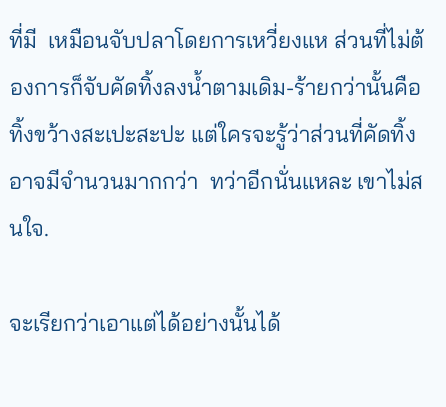ที่มี  เหมือนจับปลาโดยการเหวี่ยงแห ส่วนที่ไม่ต้องการก็จับคัดทิ้งลงน้ำตามเดิม-ร้ายกว่านั้นคือทิ้งขว้างสะเปะสะปะ แต่ใครจะรู้ว่าส่วนที่คัดทิ้งอาจมีจำนวนมากกว่า  ทว่าอีกนั่นแหละ เขาไม่สนใจ.

จะเรียกว่าเอาแต่ได้อย่างนั้นได้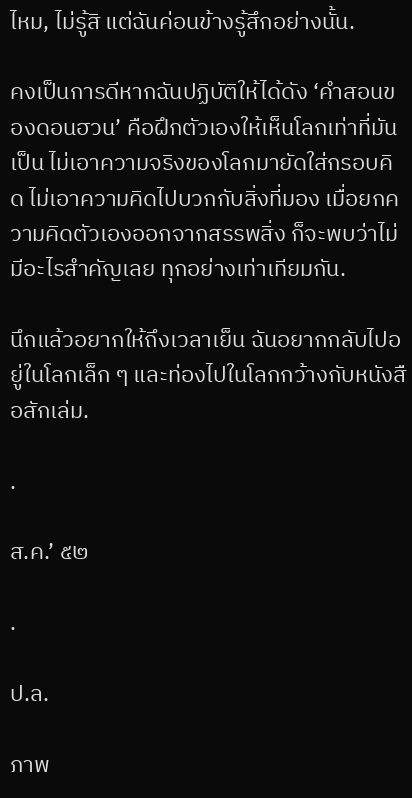ไหม, ไม่รู้สิ แต่ฉันค่อนข้างรู้สึกอย่างนั้น.

คงเป็นการดีหากฉันปฏิบัติให้ได้ดัง ‘คำสอนของดอนฮวน’ คือฝึกตัวเองให้เห็นโลกเท่าที่มันเป็น ไม่เอาความจริงของโลกมายัดใส่กรอบคิด ไม่เอาความคิดไปบวกกับสิ่งที่มอง เมื่อยกความคิดตัวเองออกจากสรรพสิ่ง ก็จะพบว่าไม่มีอะไรสำคัญเลย ทุกอย่างเท่าเทียมกัน.

นึกแล้วอยากให้ถึงเวลาเย็น ฉันอยากกลับไปอยู่ในโลกเล็ก ๆ และท่องไปในโลกกว้างกับหนังสือสักเล่ม.

.

ส.ค.’ ๕๒

.

ป.ล.

ภาพ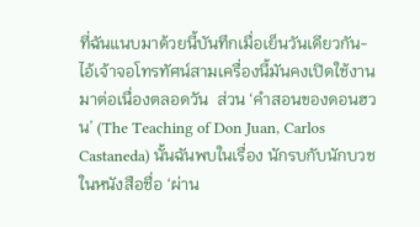ที่ฉันแนบมาด้วยนี้บันทึกเมื่อเย็นวันเดียวกัน-ไอ้เจ้าจอโทรทัศน์สามเครื่องนี้มันคงเปิดใช้งานมาต่อเนื่องตลอดวัน  ส่วน ‘คำสอนของดอนฮวน’ (The Teaching of Don Juan, Carlos Castaneda) นั้นฉันพบในเรื่อง นักรบกับนักบวช ในหนังสือชื่อ ‘ผ่าน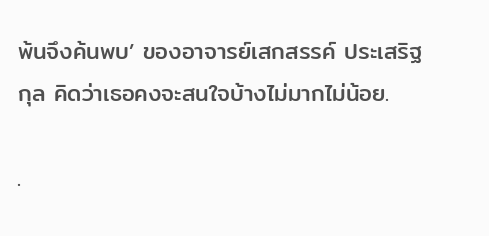พ้นจึงค้นพบ’ ของอาจารย์เสกสรรค์ ประเสริฐกุล คิดว่าเธอคงจะสนใจบ้างไม่มากไม่น้อย.

.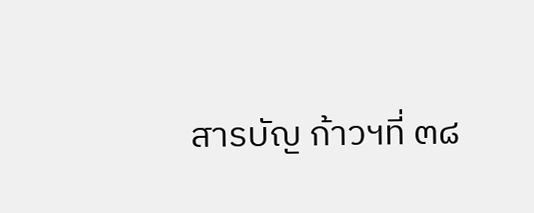สารบัญ ก้าวฯที่ ๓๘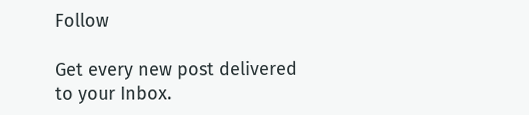Follow

Get every new post delivered to your Inbox.